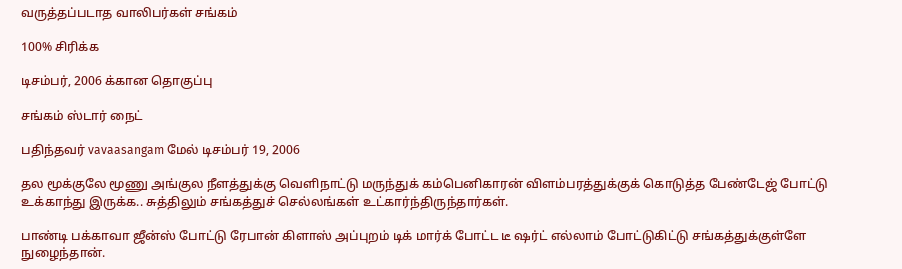வருத்தப்படாத வாலிபர்கள் சங்கம்

100% சிரிக்க

டிசம்பர், 2006 க்கான தொகுப்பு

சங்கம் ஸ்டார் நைட்

பதிந்தவர் vavaasangam மேல் டிசம்பர் 19, 2006

தல மூக்குலே மூணு அங்குல நீளத்துக்கு வெளிநாட்டு மருந்துக் கம்பெனிகாரன் விளம்பரத்துக்குக் கொடுத்த பேண்டேஜ் போட்டு உக்காந்து இருக்க.. சுத்திலும் சங்கத்துச் செல்லங்கள் உட்கார்ந்திருந்தார்கள்.

பாண்டி பக்காவா ஜீன்ஸ் போட்டு ரேபான் கிளாஸ் அப்புறம் டிக் மார்க் போட்ட டீ ஷர்ட் எல்லாம் போட்டுகிட்டு சங்கத்துக்குள்ளே நுழைந்தான்.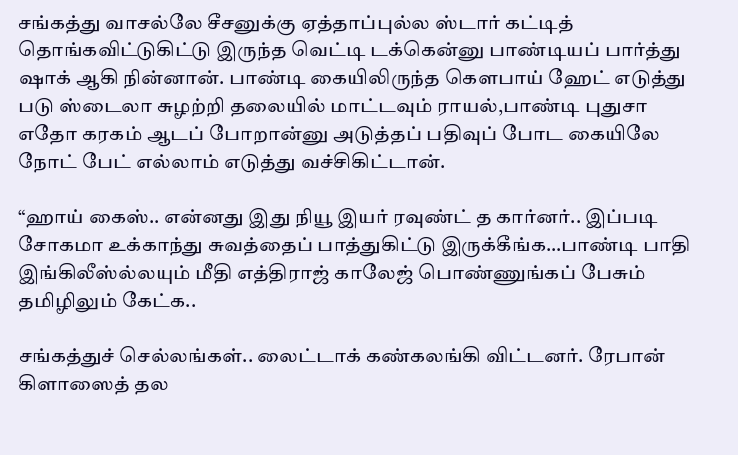சங்கத்து வாசல்லே சீசனுக்கு ஏத்தாப்புல்ல ஸ்டார் கட்டித் தொங்கவிட்டுகிட்டு இருந்த வெட்டி டக்கென்னு பாண்டியப் பார்த்து ஷாக் ஆகி நின்னான். பாண்டி கையிலிருந்த கௌபாய் ஹேட் எடுத்து படு ஸ்டைலா சுழற்றி தலையில் மாட்டவும் ராயல்,பாண்டி புதுசா எதோ கரகம் ஆடப் போறான்னு அடுத்தப் பதிவுப் போட கையிலே நோட் பேட் எல்லாம் எடுத்து வச்சிகிட்டான்.

“ஹாய் கைஸ்.. என்னது இது நியூ இயர் ரவுண்ட் த கார்னர்.. இப்படி சோகமா உக்காந்து சுவத்தைப் பாத்துகிட்டு இருக்கீங்க…பாண்டி பாதி இங்கிலீஸ்ல்லயும் மீதி எத்திராஜ் காலேஜ் பொண்ணுங்கப் பேசும் தமிழிலும் கேட்க..

சங்கத்துச் செல்லங்கள்.. லைட்டாக் கண்கலங்கி விட்டனர். ரேபான் கிளாஸைத் தல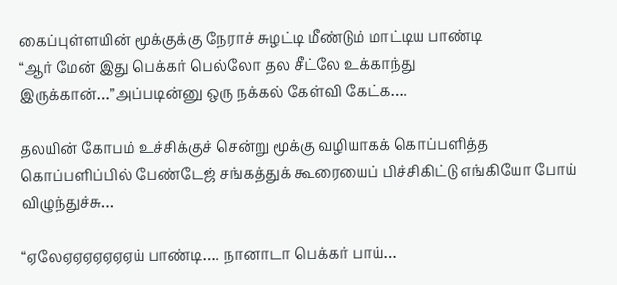கைப்புள்ளயின் மூக்குக்கு நேராச் சுழட்டி மீண்டும் மாட்டிய பாண்டி
“ஆர் மேன் இது பெக்கர் பெல்லோ தல சீட்லே உக்காந்து இருக்கான்…”அப்படின்னு ஒரு நக்கல் கேள்வி கேட்க….

தலயின் கோபம் உச்சிக்குச் சென்று மூக்கு வழியாகக் கொப்பளித்த கொப்பளிப்பில் பேண்டேஜ் சங்கத்துக் கூரையைப் பிச்சிகிட்டு எங்கியோ போய் விழுந்துச்சு…

“ஏலேஏஏஏஏஏஏஏய் பாண்டி…. நானாடா பெக்கர் பாய்…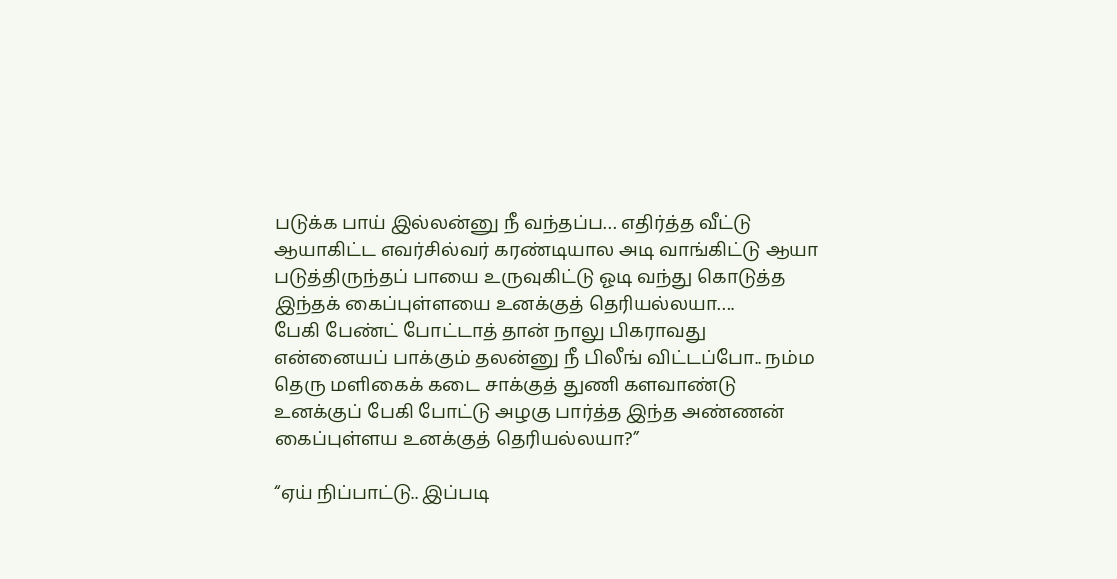படுக்க பாய் இல்லன்னு நீ வந்தப்ப… எதிர்த்த வீட்டு ஆயாகிட்ட எவர்சில்வர் கரண்டியால அடி வாங்கிட்டு ஆயா படுத்திருந்தப் பாயை உருவுகிட்டு ஓடி வந்து கொடுத்த இந்தக் கைப்புள்ளயை உனக்குத் தெரியல்லயா….
பேகி பேண்ட் போட்டாத் தான் நாலு பிகராவது என்னையப் பாக்கும் தலன்னு நீ பிலீங் விட்டப்போ.. நம்ம தெரு மளிகைக் கடை சாக்குத் துணி களவாண்டு உனக்குப் பேகி போட்டு அழகு பார்த்த இந்த அண்ணன் கைப்புள்ளய உனக்குத் தெரியல்லயா?”

“ஏய் நிப்பாட்டு.. இப்படி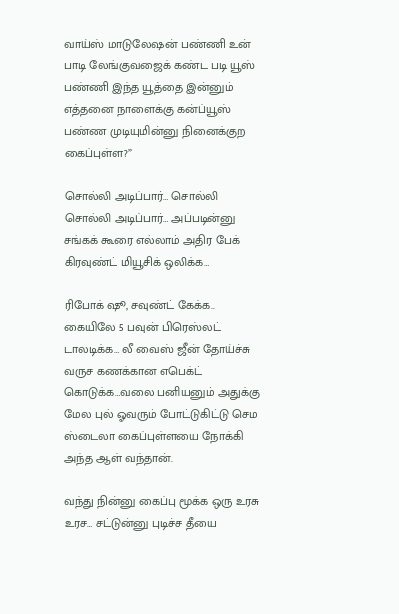வாய்ஸ் மாடுலேஷன் பண்ணி உன் பாடி லேங்குவஜைக் கண்ட படி யூஸ் பண்ணி இந்த யூத்தை இன்னும் எத்தனை நாளைக்கு கன்ப்யூஸ் பண்ண முடியுமின்னு நினைக்குற கைப்புள்ள?”

சொல்லி அடிப்பார்… சொல்லி சொல்லி அடிப்பார்… அப்படின்னு சங்கக் கூரை எல்லாம் அதிர பேக் கிரவுண்ட் மியூசிக் ஒலிக்க…

ரிபோக் ஷூ, சவுண்ட் கேக்க.. கையிலே 5 பவுன் பிரெஸ்லட் டாலடிக்க… லீ வைஸ் ஜீன் தோய்ச்சு வருச கணக்கான எபெக்ட் கொடுக்க…வலை பனியனும் அதுக்கு மேல புல் ஓவரும் போட்டுகிட்டு செம ஸ்டைலா கைப்புள்ளயை நோக்கி அந்த ஆள் வந்தான்.

வந்து நின்னு கைப்பு மூக்க ஒரு உரசு உரச… சட்டுன்னு புடிச்ச தீயை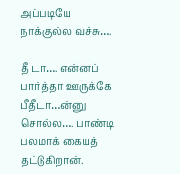அப்படியே நாக்குல்ல வச்சு….

தீ டா…. என்னப் பார்த்தா ஊருக்கே பீதீடா…ன்னு சொல்ல…. பாண்டி பலமாக் கையத் தட்டுகிறான்.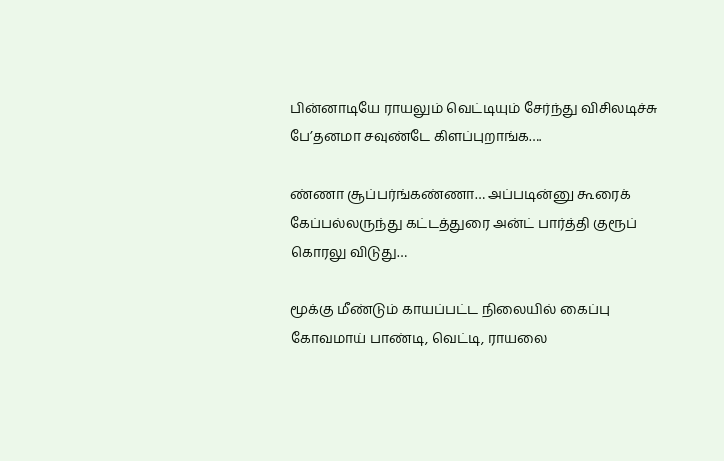பின்னாடியே ராயலும் வெட்டியும் சேர்ந்து விசிலடிச்சு பே’தனமா சவுண்டே கிளப்புறாங்க….

ண்ணா சூப்பர்ங்கண்ணா… அப்படின்னு கூரைக் கேப்பல்லருந்து கட்டத்துரை அன்ட் பார்த்தி குரூப் கொரலு விடுது…

மூக்கு மீண்டும் காயப்பட்ட நிலையில் கைப்பு கோவமாய் பாண்டி, வெட்டி, ராயலை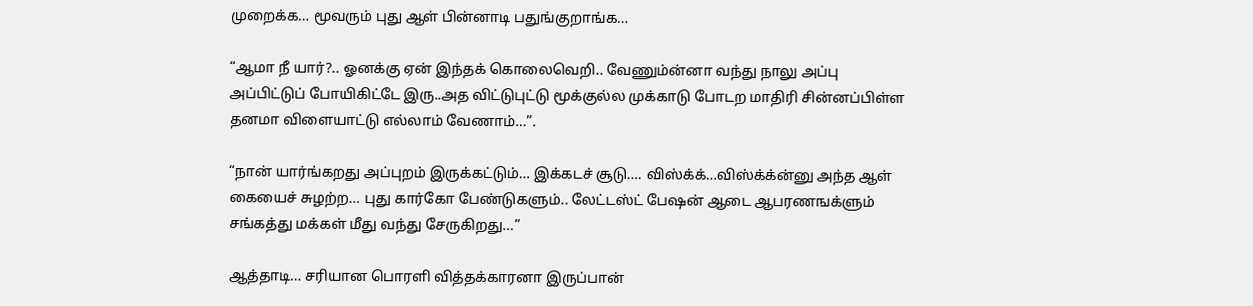முறைக்க… மூவரும் புது ஆள் பின்னாடி பதுங்குறாங்க…

“ஆமா நீ யார்?.. ஓனக்கு ஏன் இந்தக் கொலைவெறி.. வேணும்ன்னா வந்து நாலு அப்பு அப்பிட்டுப் போயிகிட்டே இரு..அத விட்டுபுட்டு மூக்குல்ல முக்காடு போடற மாதிரி சின்னப்பிள்ள தனமா விளையாட்டு எல்லாம் வேணாம்…”.

“நான் யார்ங்கறது அப்புறம் இருக்கட்டும்… இக்கடச் சூடு…. விஸ்க்க்…விஸ்க்க்ன்னு அந்த ஆள் கையைச் சுழற்ற… புது கார்கோ பேண்டுகளும்.. லேட்டஸ்ட் பேஷன் ஆடை ஆபரணஙக்ளும் சங்கத்து மக்கள் மீது வந்து சேருகிறது…”

ஆத்தாடி… சரியான பொரளி வித்தக்காரனா இருப்பான்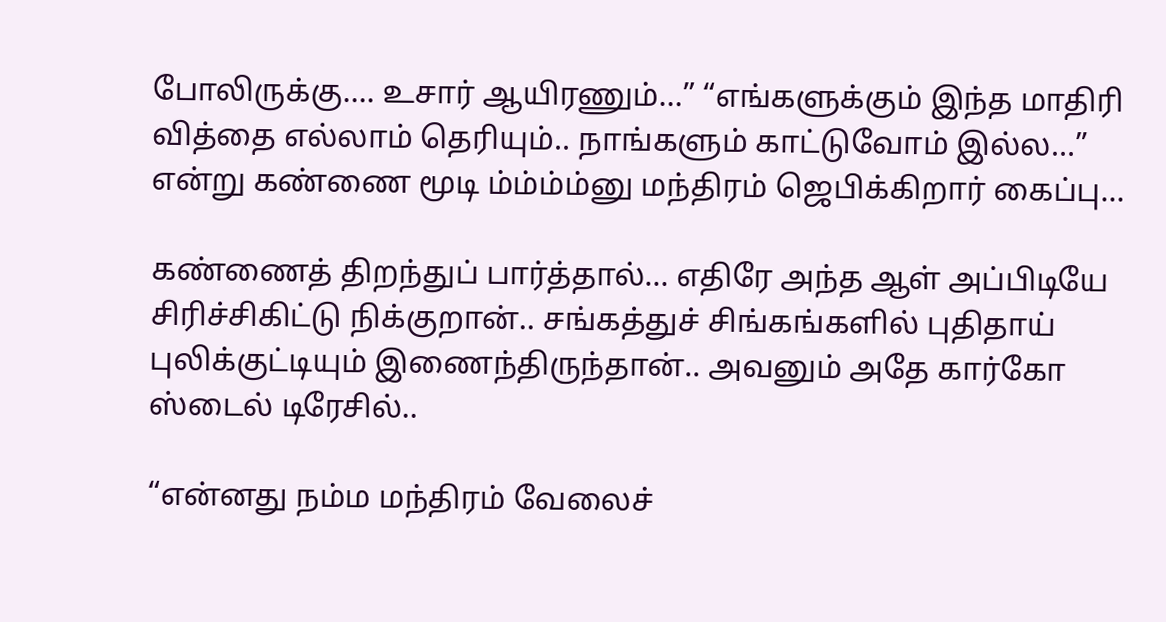போலிருக்கு…. உசார் ஆயிரணும்…” “எங்களுக்கும் இந்த மாதிரி வித்தை எல்லாம் தெரியும்.. நாங்களும் காட்டுவோம் இல்ல…” என்று கண்ணை மூடி ம்ம்ம்ம்னு மந்திரம் ஜெபிக்கிறார் கைப்பு…

கண்ணைத் திறந்துப் பார்த்தால்… எதிரே அந்த ஆள் அப்பிடியே சிரிச்சிகிட்டு நிக்குறான்.. சங்கத்துச் சிங்கங்களில் புதிதாய் புலிக்குட்டியும் இணைந்திருந்தான்.. அவனும் அதே கார்கோ ஸ்டைல் டிரேசில்..

“என்னது நம்ம மந்திரம் வேலைச்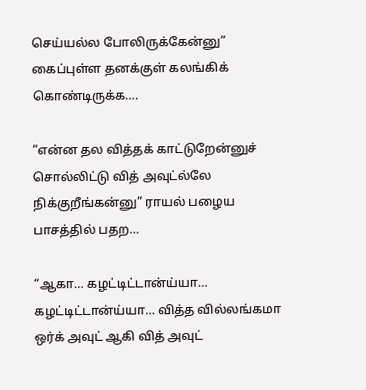செய்யல்ல போலிருக்கேன்னு” கைப்புள்ள தனக்குள் கலங்கிக் கொண்டிருக்க….

“என்ன தல வித்தக் காட்டுறேன்னுச் சொல்லிட்டு வித் அவுட்ல்லே நிக்குறீங்கன்னு” ராயல் பழைய பாசத்தில் பதற…

“ஆகா… கழட்டிட்டான்ய்யா… கழட்டிட்டான்ய்யா… வித்த வில்லங்கமா ஒர்க் அவுட் ஆகி வித் அவுட்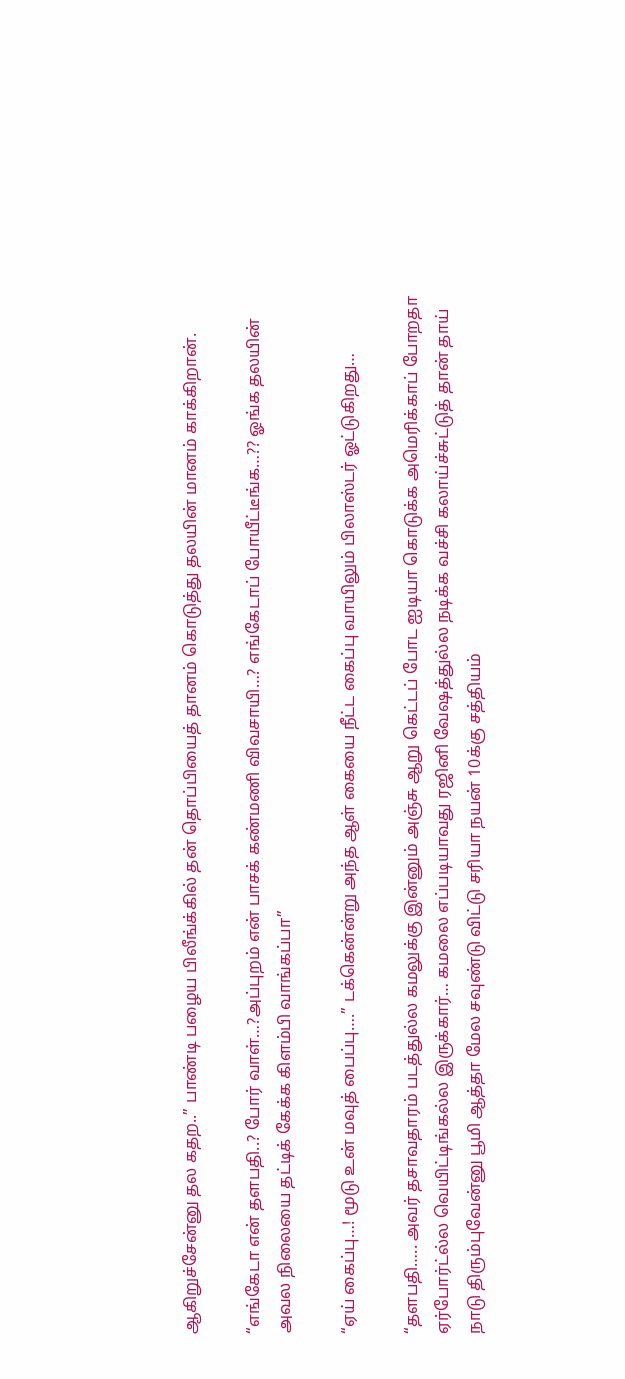ஆகிறுச்சேன்னு தல கதற..” பாண்டி பழைய பிலீங்க்கில் தன் தொப்பியைத் தானம் கொடுத்து தலயின் மானம் காக்கிறான்.

“எங்கேடா என் தளபதி..? போர் வாள்…?அப்புறம் என் பாசக் கண்மணி விவசாயி…? எங்கேடாப் போயீட்டீங்க…?? ஓங்க தலயின் அவல நிலையை தட்டிக் கேக்க கிளம்பி வாங்கப்பா”

“ஏய் கைப்பு…! மூடு உன் மவுத் பைப்பு….” டக்கென்ன்று அந்த ஆள் கையை நீட்ட கைப்பு வாயிலும் பிலாஸ்டர் ஓட்டுகிறது…

“தளபதி….. அவர் தசாவதாரம் படத்துல்ல கமலுக்கு இன்னும் அஞ்சு ஆறு கெட்டப் போட ஐடியா கொடுக்க அமெரிக்காப் போறதா ஏர்போர்ட்ல்ல வெயிட்டிங்கல்ல இருக்கார்… கமலை எப்படியாவது ரஜினி வேஷத்துல்ல நடிக்க வச்சி கலாய்ச்சுட்டுத் தான் தாய் நாடு திரும்புவேன்னு பூமி ஆத்தா மேல சவுண்டு விட்டு சரியா நயன் 10க்கு சத்தியம்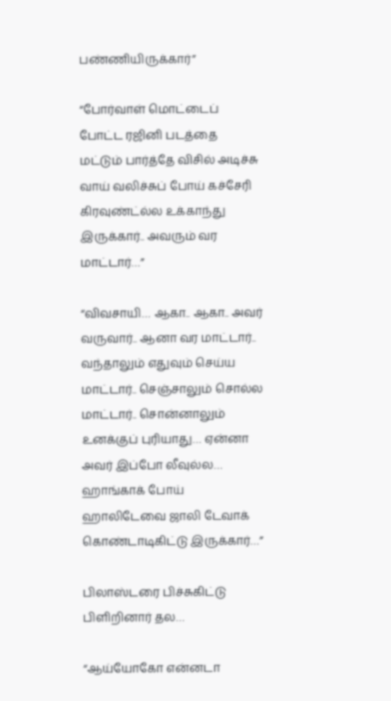பண்ணியிருக்கார்”

“போர்வாள் மொட்டைப் போட்ட ரஜினி படத்தை மட்டும் பார்த்தே விசில் அடிச்சு வாய் வலிச்சுப் போய் கச்சேரி கிரவுண்ட்ல்ல உக்காந்து இருக்கார்.. அவரும் வர மாட்டார்…”

“விவசாயி… ஆகா.. ஆகா.. அவர் வருவார்.. ஆனா வர மாட்டார்.. வந்தாலும் எதுவும் செய்ய மாட்டார்.. செஞ்சாலும் சொல்ல மாட்டார்.. சொன்னாலும் உனக்குப் புரியாது… ஏன்னா அவர் இப்போ லீவுல்ல… ஹாங்காக் போய் ஹாலிடேவை ஜாலி டேவாக் கொண்டாடிகிட்டு இருக்கார்…”

பிலாஸ்டரை பிச்சுகிட்டு பிளிறினார் தல…

“ஆய்யோகோ என்னடா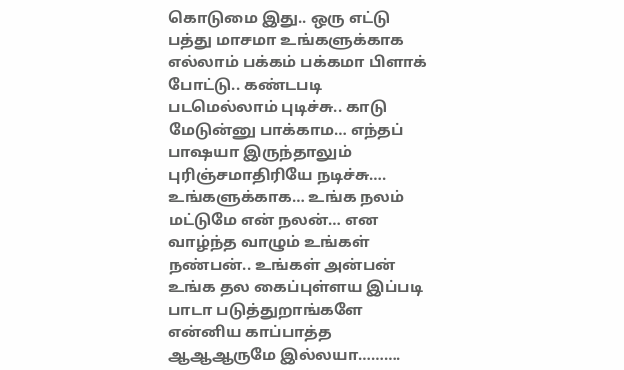கொடுமை இது.. ஒரு எட்டு பத்து மாசமா உங்களுக்காக எல்லாம் பக்கம் பக்கமா பிளாக் போட்டு.. கண்டபடி படமெல்லாம் புடிச்சு.. காடு மேடுன்னு பாக்காம… எந்தப் பாஷயா இருந்தாலும் புரிஞ்சமாதிரியே நடிச்சு…. உங்களுக்காக… உங்க நலம் மட்டுமே என் நலன்… என வாழ்ந்த வாழும் உங்கள் நண்பன்.. உங்கள் அன்பன் உங்க தல கைப்புள்ளய இப்படி பாடா படுத்துறாங்களே என்னிய காப்பாத்த ஆஆஆருமே இல்லயா……….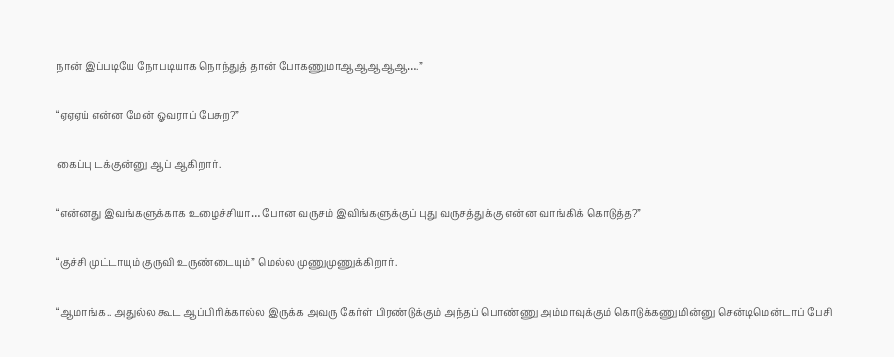நான் இப்படியே நோபடியாக நொந்துத் தான் போகணுமாஆஆஆஆஆ….”

“ஏஏஏய் என்ன மேன் ஓவராப் பேசுற?”

கைப்பு டக்குன்னு ஆப் ஆகிறார்.

“என்னது இவங்களுக்காக உழைச்சியா… போன வருசம் இவிங்களுக்குப் புது வருசத்துக்கு என்ன வாங்கிக் கொடுத்த?”

“குச்சி முட்டாயும் குருவி உருண்டையும்” மெல்ல முணுமுணுக்கிறார்.

“ஆமாங்க.. அதுல்ல கூட ஆப்பிரிக்கால்ல இருக்க அவரு கேர்ள் பிரண்டுக்கும் அந்தப் பொண்ணு அம்மாவுக்கும் கொடுக்கணுமின்னு சென்டிமென்டாப் பேசி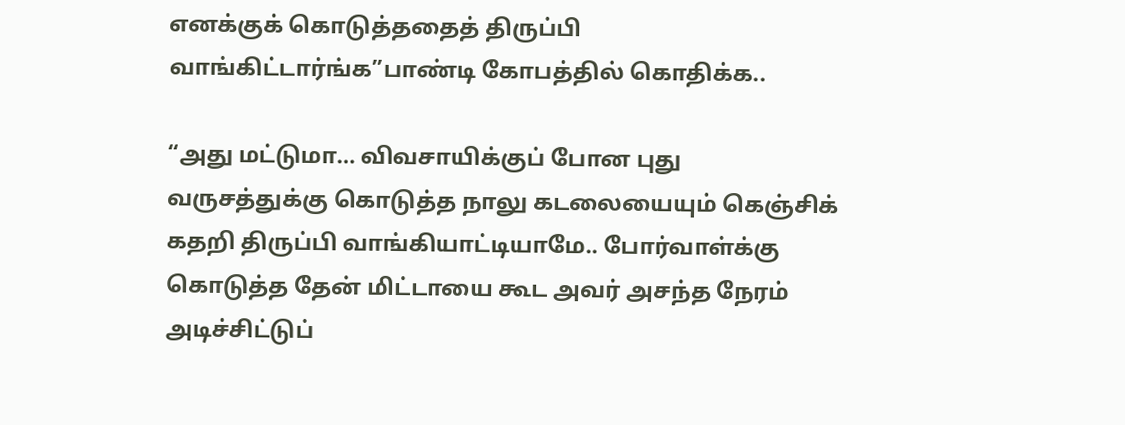எனக்குக் கொடுத்ததைத் திருப்பி வாங்கிட்டார்ங்க”பாண்டி கோபத்தில் கொதிக்க..

“அது மட்டுமா… விவசாயிக்குப் போன புது வருசத்துக்கு கொடுத்த நாலு கடலையையும் கெஞ்சிக் கதறி திருப்பி வாங்கியாட்டியாமே.. போர்வாள்க்கு கொடுத்த தேன் மிட்டாயை கூட அவர் அசந்த நேரம் அடிச்சிட்டுப்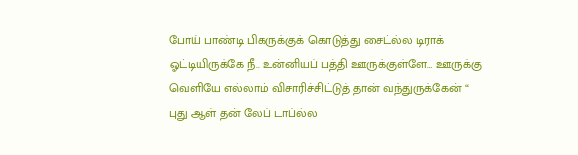போய் பாண்டி பிகருக்குக் கொடுத்து சைட்ல்ல டிராக் ஓட்டியிருக்கே நீ.. உன்னியப் பத்தி ஊருக்குள்ளே… ஊருக்கு வெளியே எல்லாம் விசாரிச்சிட்டுத் தான் வந்துருக்கேன் “
புது ஆள் தன் லேப் டாப்ல்ல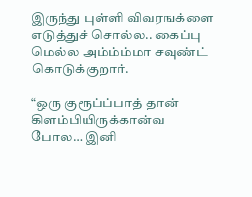இருந்து புள்ளி விவரஙக்ளை எடுத்துச் சொல்ல.. கைப்பு மெல்ல அம்ம்ம்மா சவுண்ட் கொடுக்குறார்.

“ஒரு குரூப்ப்பாத் தான் கிளம்பியிருக்கான்வ போல… இனி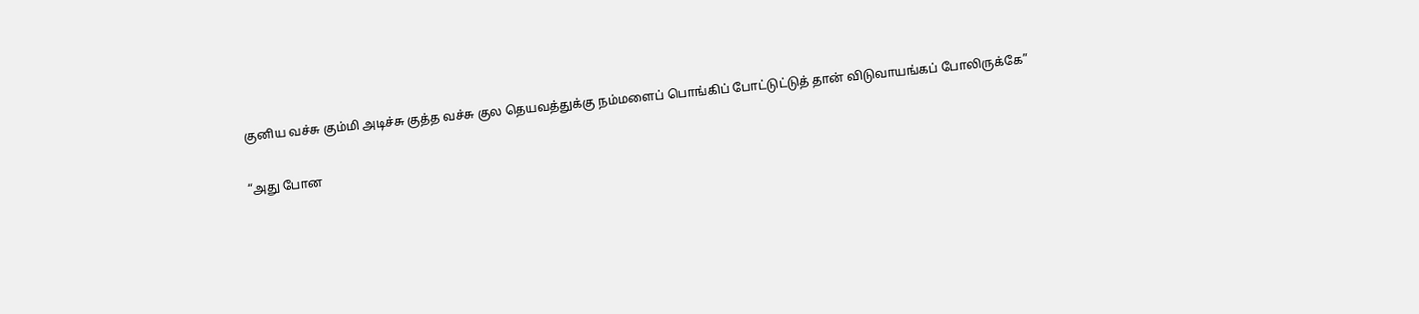குனிய வச்சு கும்மி அடிச்சு குத்த வச்சு குல தெயவத்துக்கு நம்மளைப் பொங்கிப் போட்டுட்டுத் தான் விடுவாயங்கப் போலிருக்கே”

“அது போன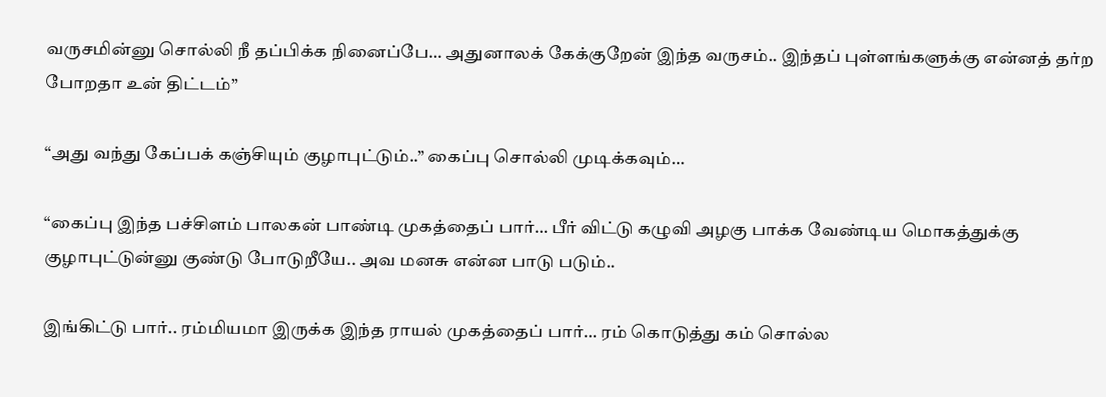வருசமின்னு சொல்லி நீ தப்பிக்க நினைப்பே… அதுனாலக் கேக்குறேன் இந்த வருசம்.. இந்தப் புள்ளங்களுக்கு என்னத் தர்ற போறதா உன் திட்டம்”

“அது வந்து கேப்பக் கஞ்சியும் குழாபுட்டும்..” கைப்பு சொல்லி முடிக்கவும்…

“கைப்பு இந்த பச்சிளம் பாலகன் பாண்டி முகத்தைப் பார்… பீர் விட்டு கழுவி அழகு பாக்க வேண்டிய மொகத்துக்கு குழாபுட்டுன்னு குண்டு போடுறீயே.. அவ மனசு என்ன பாடு படும்..

இங்கிட்டு பார்.. ரம்மியமா இருக்க இந்த ராயல் முகத்தைப் பார்… ரம் கொடுத்து கம் சொல்ல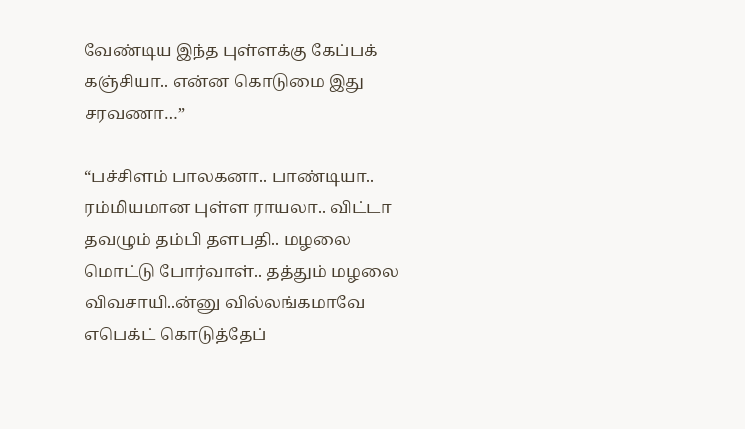வேண்டிய இந்த புள்ளக்கு கேப்பக் கஞ்சியா.. என்ன கொடுமை இது சரவணா…”

“பச்சிளம் பாலகனா.. பாண்டியா.. ரம்மியமான புள்ள ராயலா.. விட்டா தவழும் தம்பி தளபதி.. மழலை மொட்டு போர்வாள்.. தத்தும் மழலை விவசாயி..ன்னு வில்லங்கமாவே எபெக்ட் கொடுத்தேப்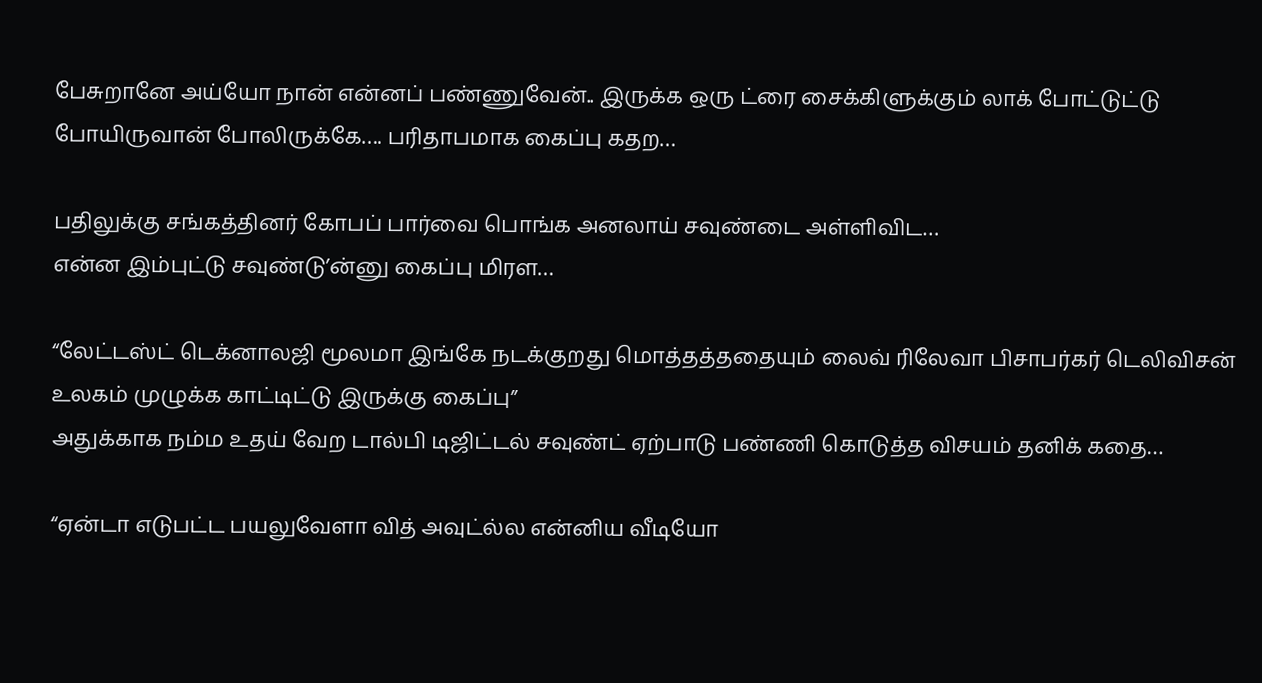பேசுறானே அய்யோ நான் என்னப் பண்ணுவேன்.. இருக்க ஒரு ட்ரை சைக்கிளுக்கும் லாக் போட்டுட்டு போயிருவான் போலிருக்கே…. பரிதாபமாக கைப்பு கதற…

பதிலுக்கு சங்கத்தினர் கோபப் பார்வை பொங்க அனலாய் சவுண்டை அள்ளிவிட…
என்ன இம்புட்டு சவுண்டு’ன்னு கைப்பு மிரள…

“லேட்டஸ்ட் டெக்னாலஜி மூலமா இங்கே நடக்குறது மொத்தத்ததையும் லைவ் ரிலேவா பிசாபர்கர் டெலிவிசன் உலகம் முழுக்க காட்டிட்டு இருக்கு கைப்பு”
அதுக்காக நம்ம உதய் வேற டால்பி டிஜிட்டல் சவுண்ட் ஏற்பாடு பண்ணி கொடுத்த விசயம் தனிக் கதை…

“ஏன்டா எடுபட்ட பயலுவேளா வித் அவுட்ல்ல என்னிய வீடியோ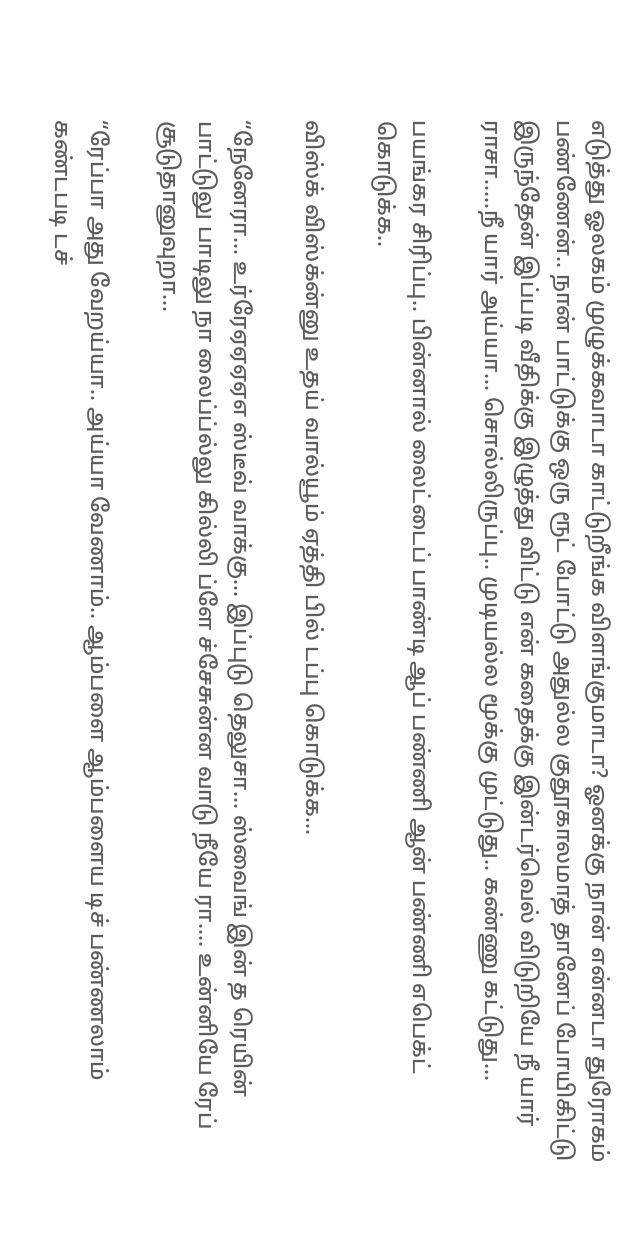எடுத்து ஓலகம் முழுக்கவாடா காட்டுறீங்க விளங்குமாடா? ஓனக்கு நான் என்னடா துரோகம் பண்ணேன்.. நான் பாட்டுக்கு ஒரு ரூட் போட்டு அதுல்ல குதூகாலமாத் தானேப் போயிகிட்டு இருந்தேன் இப்படி வீதிக்கு இழுத்து விட்டு என் கதைக்கு இன்டர்வெல் விடுறியே நீ யார் ராசா…..நீ யார் அய்யா… சொல்லிருப்பு.. முடியல்ல மூக்கு முட்டுது.. கண்ணு கட்டுது…

பயங்கர சிரிப்பு.. பின்னால் லைட்டைப் பாண்டி ஆப் பண்ணி ஆன் பண்ணி எபெக்ட் கொடுக்க..

விஸ்க் விஸ்க்ன்னு உதய் வால்யூம் ஏத்தி பில் டப்பு கொடுக்க…

“நேனேரா… உர்ரேஏஏஏஏஎ ஸ்டீவ் வாக்கு… இப்புடு தெலுசா… ஸ்வைங் இன் த ரெயின் பாட்டுலு பாடிலு நா லைப்ப்ல்லு கில்லி ப்ளே ச்சேசுன்ன வாடு நீயே ரா…. உன்னியே ரேப் சூடுதானுவுறா…

“ரேப்பா அது வேறய்யா.. அய்யா வேணாம்.. ஆம்பளை ஆம்பளைய டிச் பண்ணலாம் கண்டபடி டச்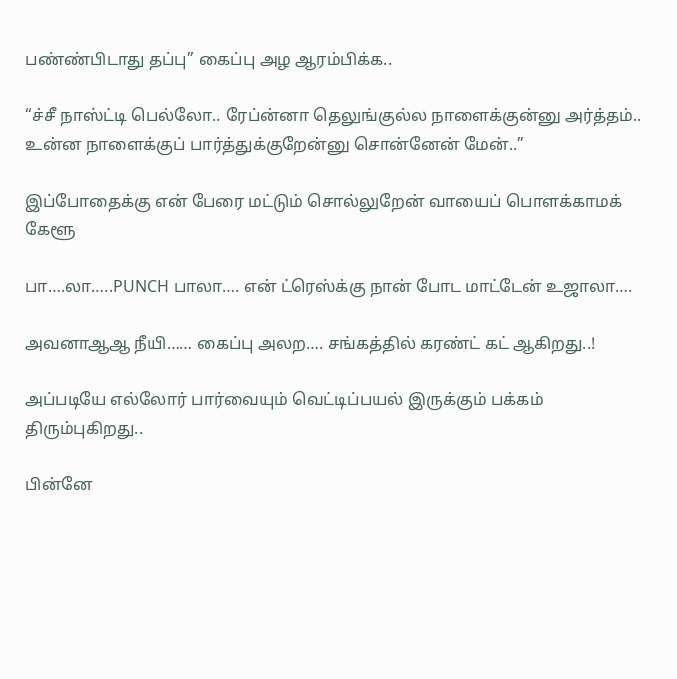பண்ண்பிடாது தப்பு” கைப்பு அழ ஆரம்பிக்க..

“ச்சீ நாஸ்ட்டி பெல்லோ.. ரேப்ன்னா தெலுங்குல்ல நாளைக்குன்னு அர்த்தம்.. உன்ன நாளைக்குப் பார்த்துக்குறேன்னு சொன்னேன் மேன்..”

இப்போதைக்கு என் பேரை மட்டும் சொல்லுறேன் வாயைப் பொளக்காமக் கேளூ

பா….லா…..PUNCH பாலா…. என் ட்ரெஸ்க்கு நான் போட மாட்டேன் உஜாலா….

அவனாஆஆ நீயி…… கைப்பு அலற…. சங்கத்தில் கரண்ட் கட் ஆகிறது..!

அப்படியே எல்லோர் பார்வையும் வெட்டிப்பயல் இருக்கும் பக்கம் திரும்புகிறது..

பின்னே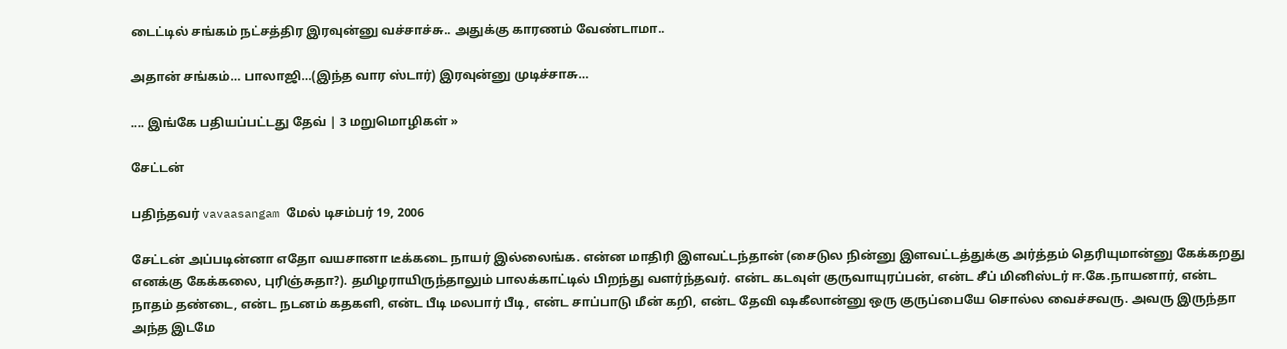டைட்டில் சங்கம் நட்சத்திர இரவுன்னு வச்சாச்சு.. அதுக்கு காரணம் வேண்டாமா..

அதான் சங்கம்… பாலாஜி…(இந்த வார ஸ்டார்) இரவுன்னு முடிச்சாசு…

.... இங்கே பதியப்பட்டது தேவ் | 3 மறுமொழிகள் »

சேட்டன்

பதிந்தவர் vavaasangam மேல் டிசம்பர் 19, 2006

சேட்டன் அப்படின்னா எதோ வயசானா டீக்கடை நாயர் இல்லைங்க. என்ன மாதிரி இளவட்டந்தான் (சைடுல நின்னு இளவட்டத்துக்கு அர்த்தம் தெரியுமான்னு கேக்கறது எனக்கு கேக்கலை, புரிஞ்சுதா?). தமிழராயிருந்தாலும் பாலக்காட்டில் பிறந்து வளர்ந்தவர். என்ட கடவுள் குருவாயுரப்பன், என்ட சீப் மினிஸ்டர் ஈ.கே.நாயனார், என்ட நாதம் தண்டை, என்ட நடனம் கதகளி, என்ட பீடி மலபார் பீடி, என்ட சாப்பாடு மீன் கறி, என்ட தேவி ஷகீலான்னு ஒரு குருப்பையே சொல்ல வைச்சவரு. அவரு இருந்தா அந்த இடமே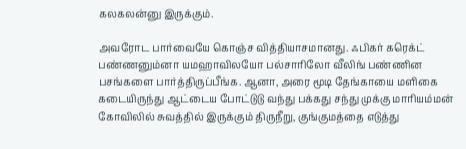கலகலன்னு இருக்கும்.

அவரோட பார்வையே கொஞ்ச வித்தியாசமானது. ஃபிகர் கரெக்ட் பண்ணனும்னா யமஹாவிலயோ பல்சாரிலோ வீலிங் பண்ணின பசங்களை பார்த்திருப்பீங்க. ஆனா, அரை மூடி தேங்காயை மளிகை கடையிருந்து ஆட்டைய போட்டுடு வந்து பக்கது சந்து முக்கு மாரியம்மன் கோவிலில் சுவத்தில் இருக்கும் திருநீறு, குங்குமத்தை எடுத்து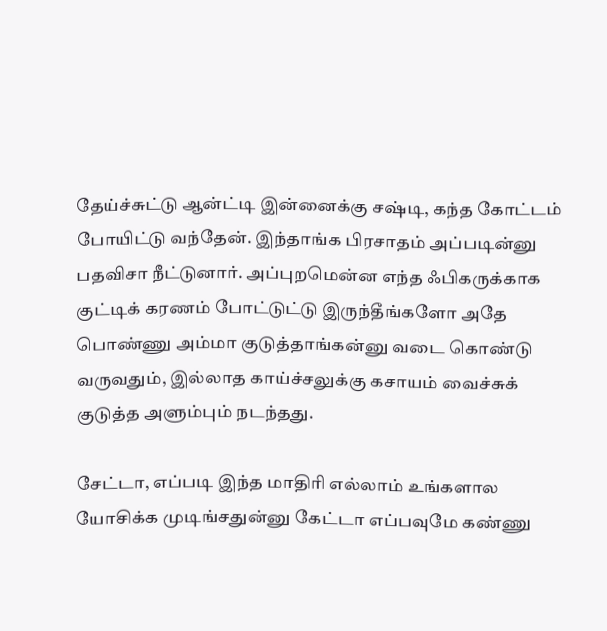தேய்ச்சுட்டு ஆன்ட்டி இன்னைக்கு சஷ்டி, கந்த கோட்டம் போயிட்டு வந்தேன். இந்தாங்க பிரசாதம் அப்படின்னு பதவிசா நீட்டுனார். அப்புறமென்ன எந்த ஃபிகருக்காக குட்டிக் கரணம் போட்டுட்டு இருந்தீங்களோ அதே பொண்ணு அம்மா குடுத்தாங்கன்னு வடை கொண்டு வருவதும், இல்லாத காய்ச்சலுக்கு கசாயம் வைச்சுக் குடுத்த அளும்பும் நடந்தது.

சேட்டா, எப்படி இந்த மாதிரி எல்லாம் உங்களால யோசிக்க முடிங்சதுன்னு கேட்டா எப்பவுமே கண்ணு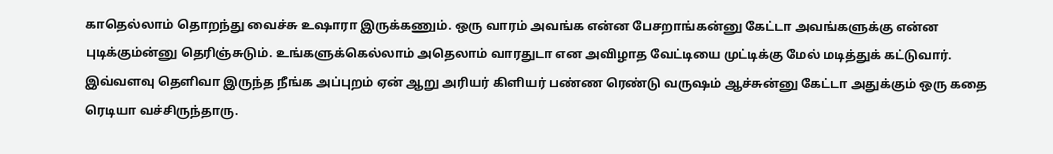காதெல்லாம் தொறந்து வைச்சு உஷாரா இருக்கணும். ஒரு வாரம் அவங்க என்ன பேசறாங்கன்னு கேட்டா அவங்களுக்கு என்ன புடிக்கும்ன்னு தெரிஞ்சுடும். உங்களுக்கெல்லாம் அதெலாம் வாரதுடா என அவிழாத வேட்டியை முட்டிக்கு மேல் மடித்துக் கட்டுவார். இவ்வளவு தெளிவா இருந்த நீங்க அப்புறம் ஏன் ஆறு அரியர் கிளியர் பண்ண ரெண்டு வருஷம் ஆச்சுன்னு கேட்டா அதுக்கும் ஒரு கதை ரெடியா வச்சிருந்தாரு.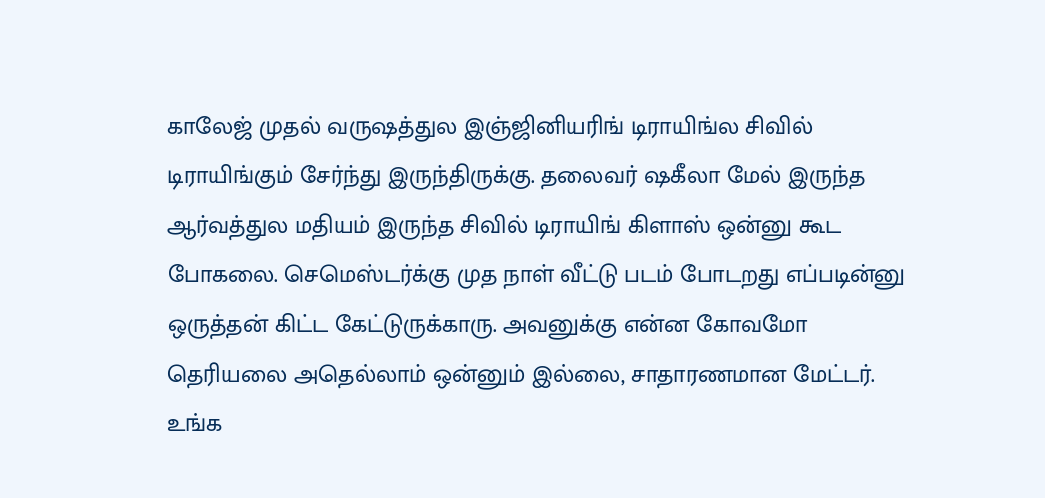காலேஜ் முதல் வருஷத்துல இஞ்ஜினியரிங் டிராயிங்ல சிவில் டிராயிங்கும் சேர்ந்து இருந்திருக்கு. தலைவர் ஷகீலா மேல் இருந்த ஆர்வத்துல மதியம் இருந்த சிவில் டிராயிங் கிளாஸ் ஒன்னு கூட போகலை. செமெஸ்டர்க்கு முத நாள் வீட்டு படம் போடறது எப்படின்னு ஒருத்தன் கிட்ட கேட்டுருக்காரு. அவனுக்கு என்ன கோவமோ தெரியலை அதெல்லாம் ஒன்னும் இல்லை, சாதாரணமான மேட்டர். உங்க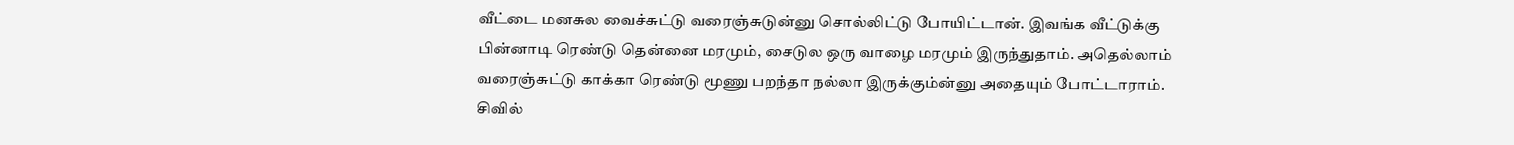வீட்டை மனசுல வைச்சுட்டு வரைஞ்சுடுன்னு சொல்லிட்டு போயிட்டான். இவங்க வீட்டுக்கு பின்னாடி ரெண்டு தென்னை மரமும், சைடுல ஒரு வாழை மரமும் இருந்துதாம். அதெல்லாம் வரைஞ்சுட்டு காக்கா ரெண்டு மூணு பறந்தா நல்லா இருக்கும்ன்னு அதையும் போட்டாராம். சிவில்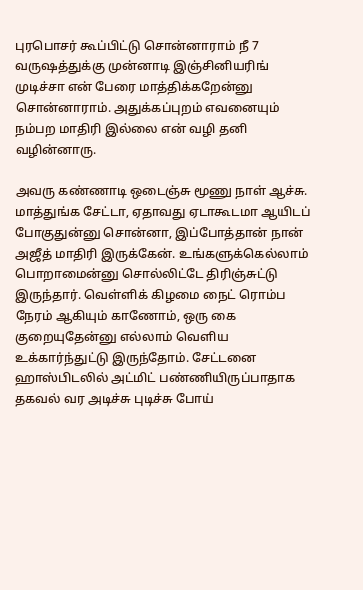புரபொசர் கூப்பிட்டு சொன்னாராம் நீ 7 வருஷத்துக்கு முன்னாடி இஞ்சினியரிங் முடிச்சா என் பேரை மாத்திக்கறேன்னு சொன்னாராம். அதுக்கப்புறம் எவனையும் நம்பற மாதிரி இல்லை என் வழி தனி வழின்னாரு.

அவரு கண்ணாடி ஒடைஞ்சு மூணு நாள் ஆச்சு. மாத்துங்க சேட்டா, ஏதாவது ஏடாகூடமா ஆயிடப் போகுதுன்னு சொன்னா, இப்போத்தான் நான் அஜீத் மாதிரி இருக்கேன். உங்களுக்கெல்லாம் பொறாமைன்னு சொல்லிட்டே திரிஞ்சுட்டு இருந்தார். வெள்ளிக் கிழமை நைட் ரொம்ப நேரம் ஆகியும் காணோம், ஒரு கை குறையுதேன்னு எல்லாம் வெளிய உக்கார்ந்துட்டு இருந்தோம். சேட்டனை ஹாஸ்பிடலில் அட்மிட் பண்ணியிருப்பாதாக தகவல் வர அடிச்சு புடிச்சு போய்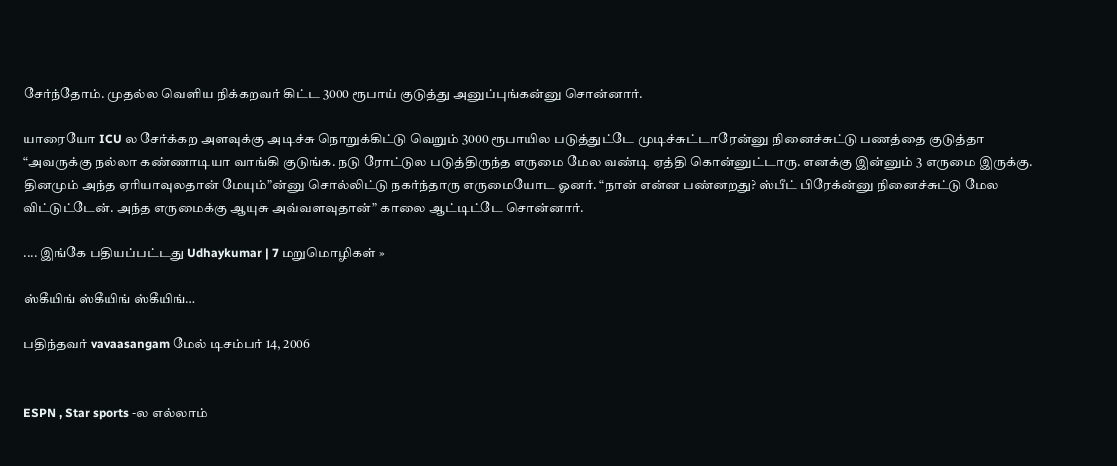சேர்ந்தோம். முதல்ல வெளிய நிக்கறவர் கிட்ட 3000 ரூபாய் குடுத்து அனுப்புங்கன்னு சொன்னார்.

யாரையோ ICU ல சேர்க்கற அளவுக்கு அடிச்சு நொறுக்கிட்டு வெறும் 3000 ரூபாயில படுத்துட்டே முடிச்சுட்டாரேன்னு நினைச்சுட்டு பணத்தை குடுத்தா “அவருக்கு நல்லா கண்ணாடியா வாங்கி குடுங்க. நடு ரோட்டுல படுத்திருந்த எருமை மேல வண்டி ஏத்தி கொன்னுட்டாரு. எனக்கு இன்னும் 3 எருமை இருக்கு. தினமும் அந்த ஏரியாவுலதான் மேயும்”ன்னு சொல்லிட்டு நகர்ந்தாரு எருமையோட ஓனர். “நான் என்ன பண்னறது? ஸ்பீட் பிரேக்ன்னு நினைச்சுட்டு மேல விட்டுட்டேன். அந்த எருமைக்கு ஆயுசு அவ்வளவுதான்” காலை ஆட்டிட்டே சொன்னார்.

.... இங்கே பதியப்பட்டது Udhaykumar | 7 மறுமொழிகள் »

ஸ்கீயிங் ஸ்கீயிங் ஸ்கீயிங்…

பதிந்தவர் vavaasangam மேல் டிசம்பர் 14, 2006


ESPN , Star sports -ல எல்லாம்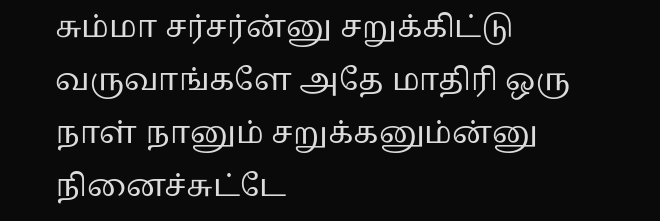சும்மா சர்சர்ன்னு சறுக்கிட்டு வருவாங்களே அதே மாதிரி ஒரு நாள் நானும் சறுக்கனும்ன்னு நினைச்சுட்டே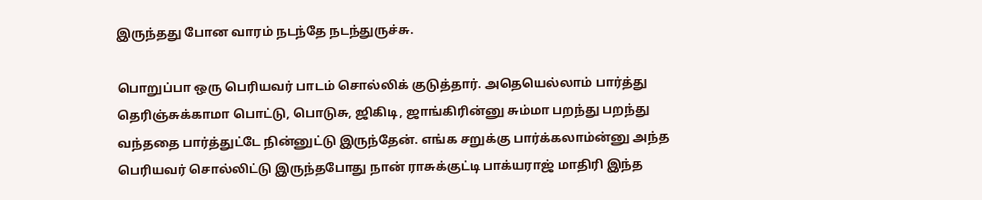இருந்தது போன வாரம் நடந்தே நடந்துருச்சு.

பொறுப்பா ஒரு பெரியவர் பாடம் சொல்லிக் குடுத்தார். அதெயெல்லாம் பார்த்து தெரிஞ்சுக்காமா பொட்டு, பொடுசு, ஜிகிடி, ஜாங்கிரின்னு சும்மா பறந்து பறந்து வந்ததை பார்த்துட்டே நின்னுட்டு இருந்தேன். எங்க சறுக்கு பார்க்கலாம்ன்னு அந்த பெரியவர் சொல்லிட்டு இருந்தபோது நான் ராசுக்குட்டி பாக்யராஜ் மாதிரி இந்த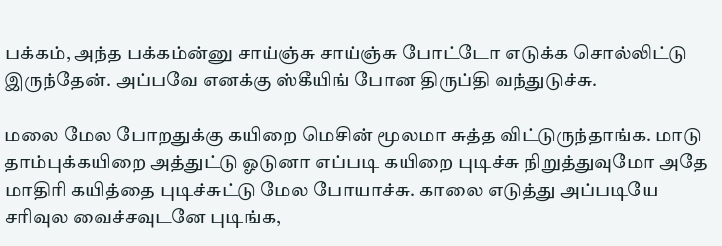பக்கம், அந்த பக்கம்ன்னு சாய்ஞ்சு சாய்ஞ்சு போட்டோ எடுக்க சொல்லிட்டு இருந்தேன். அப்பவே எனக்கு ஸ்கீயிங் போன திருப்தி வந்துடுச்சு.

மலை மேல போறதுக்கு கயிறை மெசின் மூலமா சுத்த விட்டுருந்தாங்க. மாடு தாம்புக்கயிறை அத்துட்டு ஓடுனா எப்படி கயிறை புடிச்சு நிறுத்துவுமோ அதே மாதிரி கயித்தை புடிச்சுட்டு மேல போயாச்சு. காலை எடுத்து அப்படியே சரிவுல வைச்சவுடனே புடிங்க,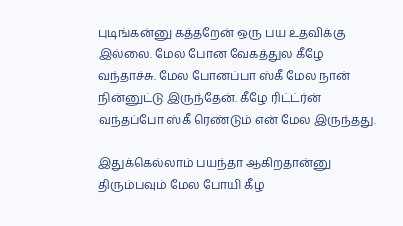புடிங்கன்னு கத்தறேன் ஒரு பய உதவிக்கு இல்லை. மேல போன வேகத்துல கீழே வந்தாச்சு. மேல போனப்பா ஸ்கீ மேல நான் நின்னுட்டு இருந்தேன். கீழே ரிட்ட்ர்ன் வந்தப்போ ஸ்கீ ரெண்டும் என் மேல இருந்தது.

இதுக்கெல்லாம் பயந்தா ஆகிறதான்னு திரும்பவும் மேல போயி கீழ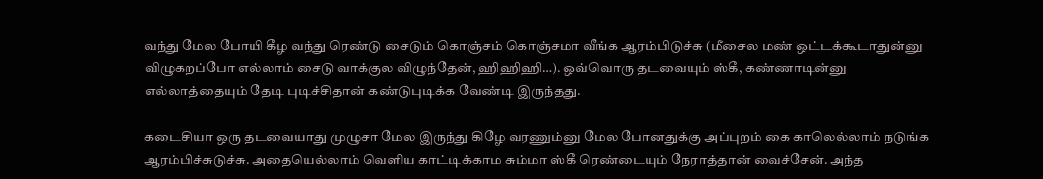வந்து மேல போயி கீழ வந்து ரெண்டு சைடும் கொஞ்சம் கொஞ்சமா வீங்க ஆரம்பிடுச்சு (மீசைல மண் ஒட்டக்கூடாதுன்னு விழுகறப்போ எல்லாம் சைடு வாக்குல விழுந்தேன், ஹிஹிஹி…). ஒவ்வொரு தடவையும் ஸ்கீ, கண்ணாடின்னு எல்லாத்தையும் தேடி புடிச்சிதான் கண்டுபுடிக்க வேண்டி இருந்தது.

கடைசியா ஒரு தடவையாது முழுசா மேல இருந்து கிழே வரணும்னு மேல போனதுக்கு அப்புறம் கை காலெல்லாம் நடுங்க ஆரம்பிச்சுடுச்சு. அதையெல்லாம் வெளிய காட்டிக்காம சும்மா ஸ்கீ ரெண்டையும் நேராத்தான் வைச்சேன். அந்த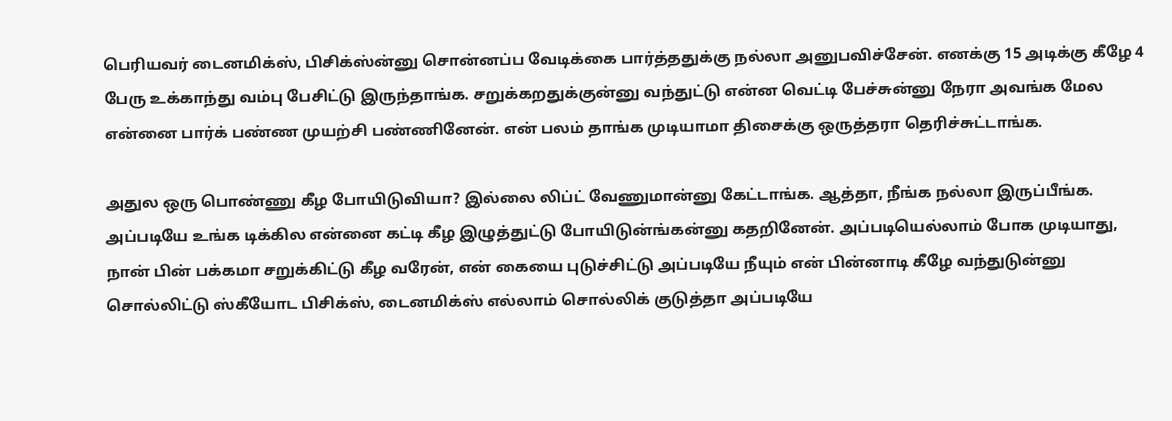பெரியவர் டைனமிக்ஸ், பிசிக்ஸ்ன்னு சொன்னப்ப வேடிக்கை பார்த்ததுக்கு நல்லா அனுபவிச்சேன். எனக்கு 15 அடிக்கு கீழே 4 பேரு உக்காந்து வம்பு பேசிட்டு இருந்தாங்க. சறுக்கறதுக்குன்னு வந்துட்டு என்ன வெட்டி பேச்சுன்னு நேரா அவங்க மேல என்னை பார்க் பண்ண முயற்சி பண்ணினேன். என் பலம் தாங்க முடியாமா திசைக்கு ஒருத்தரா தெரிச்சுட்டாங்க.

அதுல ஒரு பொண்ணு கீழ போயிடுவியா? இல்லை லிப்ட் வேணுமான்னு கேட்டாங்க. ஆத்தா, நீங்க நல்லா இருப்பீங்க. அப்படியே உங்க டிக்கில என்னை கட்டி கீழ இழுத்துட்டு போயிடுன்ங்கன்னு கதறினேன். அப்படியெல்லாம் போக முடியாது, நான் பின் பக்கமா சறுக்கிட்டு கீழ வரேன், என் கையை புடுச்சிட்டு அப்படியே நீயும் என் பின்னாடி கீழே வந்துடுன்னு சொல்லிட்டு ஸ்கீயோட பிசிக்ஸ், டைனமிக்ஸ் எல்லாம் சொல்லிக் குடுத்தா அப்படியே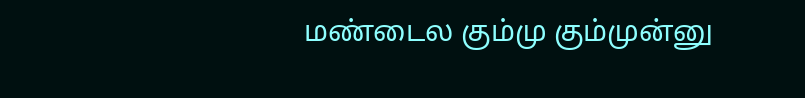மண்டைல கும்மு கும்முன்னு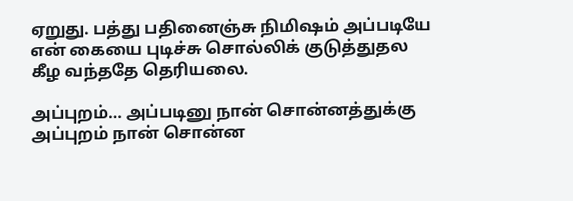ஏறுது. பத்து பதினைஞ்சு நிமிஷம் அப்படியே என் கையை புடிச்சு சொல்லிக் குடுத்துதல கீழ வந்ததே தெரியலை.

அப்புறம்… அப்படினு நான் சொன்னத்துக்கு அப்புறம் நான் சொன்ன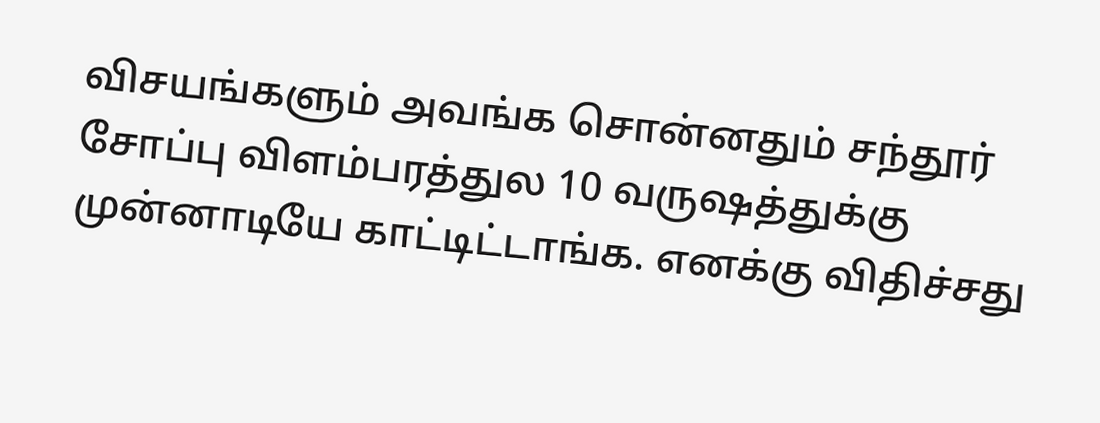விசயங்களும் அவங்க சொன்னதும் சந்தூர் சோப்பு விளம்பரத்துல 10 வருஷத்துக்கு முன்னாடியே காட்டிட்டாங்க. எனக்கு விதிச்சது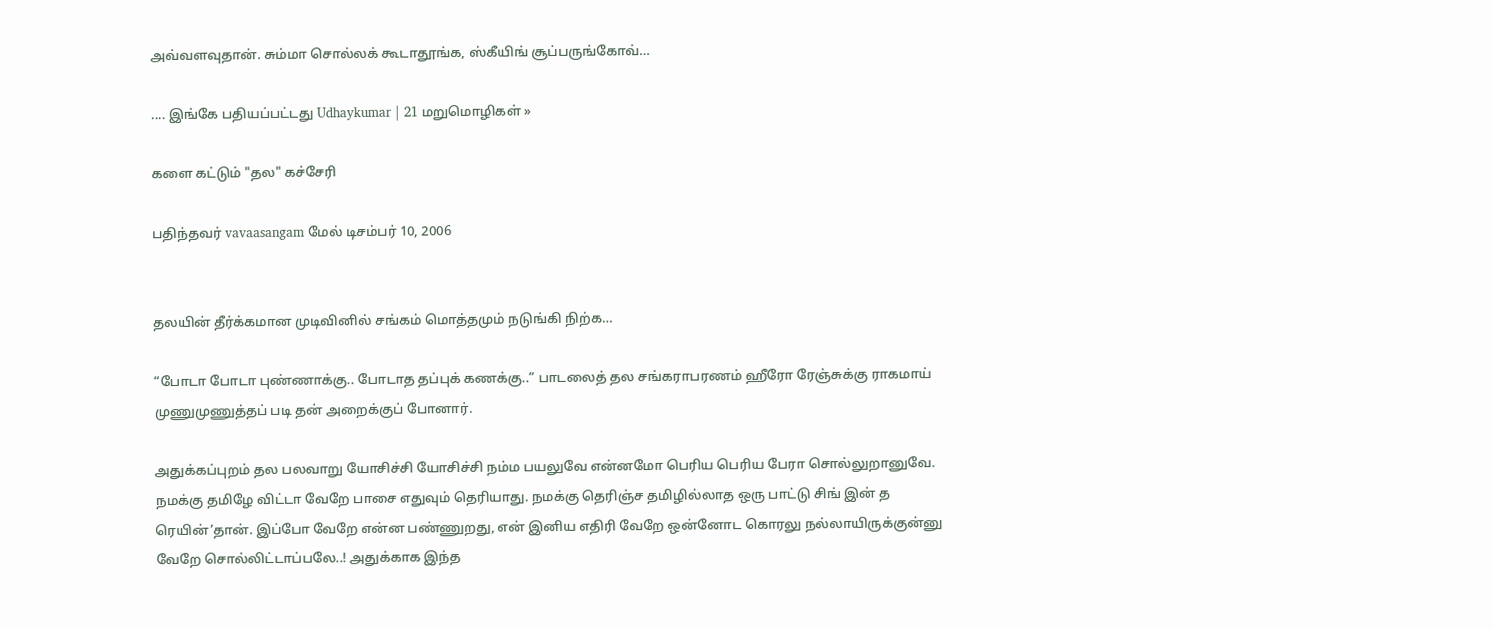அவ்வளவுதான். சும்மா சொல்லக் கூடாதூங்க, ஸ்கீயிங் சூப்பருங்கோவ்…

.... இங்கே பதியப்பட்டது Udhaykumar | 21 மறுமொழிகள் »

களை கட்டும் "தல" கச்சேரி

பதிந்தவர் vavaasangam மேல் டிசம்பர் 10, 2006


தலயின் தீர்க்கமான முடிவினில் சங்கம் மொத்தமும் நடுங்கி நிற்க…

“போடா போடா புண்ணாக்கு.. போடாத தப்புக் கணக்கு..” பாடலைத் தல சங்கராபரணம் ஹீரோ ரேஞ்சுக்கு ராகமாய் முணுமுணுத்தப் படி தன் அறைக்குப் போனார்.

அதுக்கப்புறம் தல பலவாறு யோசிச்சி யோசிச்சி நம்ம பயலுவே என்னமோ பெரிய பெரிய பேரா சொல்லுறானுவே. நமக்கு தமிழே விட்டா வேறே பாசை எதுவும் தெரியாது. நமக்கு தெரிஞ்ச தமிழில்லாத ஒரு பாட்டு சிங் இன் த ரெயின்’தான். இப்போ வேறே என்ன பண்ணுறது, என் இனிய எதிரி வேறே ஒன்னோட கொரலு நல்லாயிருக்குன்னு வேறே சொல்லிட்டாப்பலே..! அதுக்காக இந்த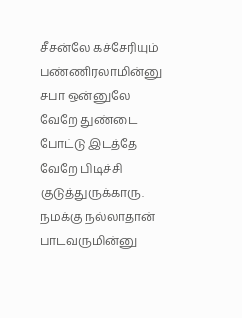சீசன்லே கச்சேரியும் பண்ணிரலாமின்னு சபா ஒன்னுலே வேறே துண்டை போட்டு இடத்தே வேறே பிடிச்சி குடுத்துருக்காரு. நமக்கு நல்லாதான் பாடவருமின்னு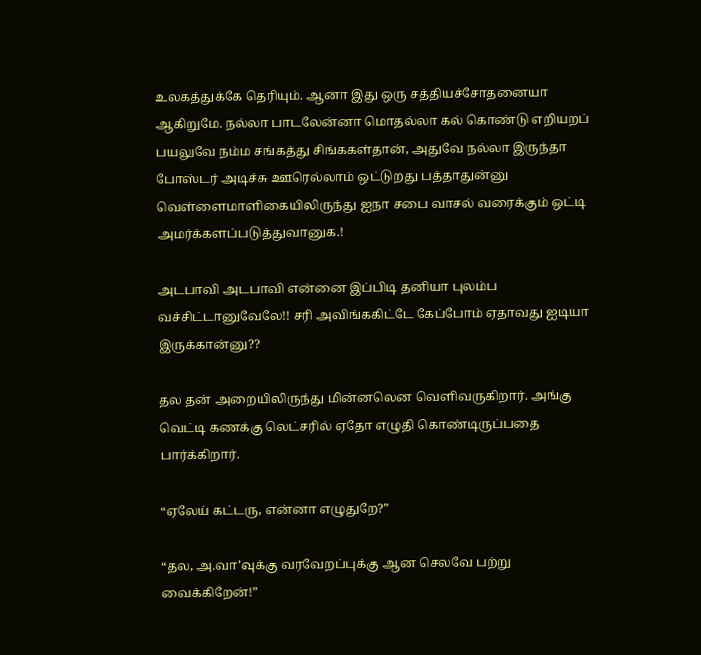உலகத்துக்கே தெரியும். ஆனா இது ஒரு சத்தியச்சோதனையா ஆகிறுமே. நல்லா பாடலேன்னா மொதல்லா கல் கொண்டு எறியறப் பயலுவே நம்ம சங்கத்து சிங்ககள்தான், அதுவே நல்லா இருந்தா போஸ்டர் அடிச்சு ஊரெல்லாம் ஒட்டுறது பத்தாதுன்னு வெள்ளைமாளிகையிலிருந்து ஐநா சபை வாசல் வரைக்கும் ஒட்டி அமர்க்களப்படுத்துவானுக.!

அடபாவி அடபாவி என்னை இப்பிடி தனியா புலம்ப வச்சிட்டானுவேலே!! சரி அவிங்ககிட்டே கேப்போம் ஏதாவது ஐடியா இருக்கான்னு??

தல தன் அறையிலிருந்து மின்னலென வெளிவருகிறார். அங்கு வெட்டி கணக்கு லெட்சரில் ஏதோ எழுதி கொண்டிருப்பதை பார்க்கிறார்.

“ஏலேய் கட்டரு, என்னா எழுதுறே?”

“தல, அ.வா’வுக்கு வரவேறப்புக்கு ஆன செலவே பற்று வைக்கிறேன்!”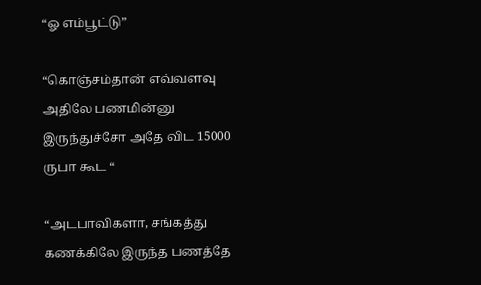“ஓ எம்பூட்டு”

“கொஞ்சம்தான் எவ்வளவு அதிலே பணமின்னு இருந்துச்சோ அதே விட 15000 ருபா கூட “

“அடபாவிகளா, சங்கத்து கணக்கிலே இருந்த பணத்தே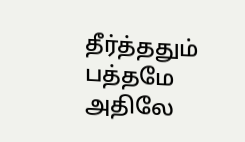தீர்த்ததும் பத்தமே அதிலே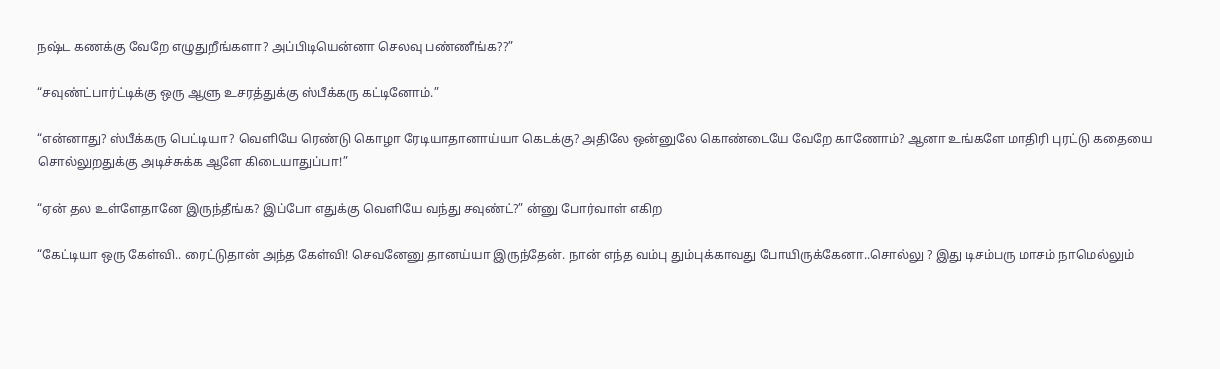நஷ்ட கணக்கு வேறே எழுதுறீங்களா? அப்பிடியென்னா செலவு பண்ணீங்க??”

“சவுண்ட்பார்ட்டிக்கு ஒரு ஆளு உசரத்துக்கு ஸ்பீக்கரு கட்டினோம்.”

“என்னாது? ஸ்பீக்கரு பெட்டியா? வெளியே ரெண்டு கொழா ரேடியாதானாய்யா கெடக்கு? அதிலே ஒன்னுலே கொண்டையே வேறே காணோம்? ஆனா உங்களே மாதிரி புரட்டு கதையை சொல்லுறதுக்கு அடிச்சுக்க ஆளே கிடையாதுப்பா!”

“ஏன் தல உள்ளேதானே இருந்தீங்க? இப்போ எதுக்கு வெளியே வந்து சவுண்ட்?” ன்னு போர்வாள் எகிற

“கேட்டியா ஒரு கேள்வி.. ரைட்டுதான் அந்த கேள்வி! செவனேனு தானய்யா இருந்தேன். நான் எந்த வம்பு தும்புக்காவது போயிருக்கேனா..சொல்லு ? இது டிசம்பரு மாசம் நாமெல்லும்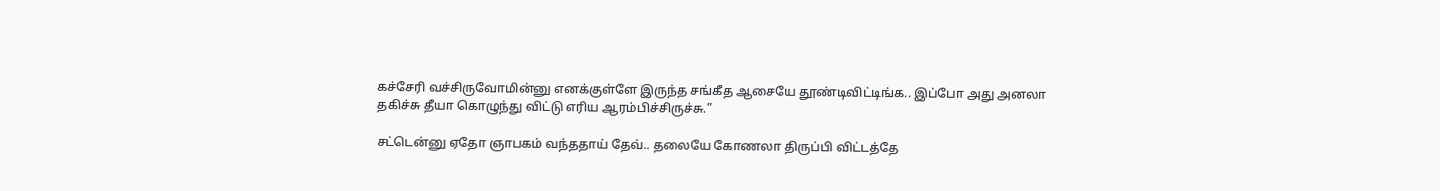கச்சேரி வச்சிருவோமின்னு எனக்குள்ளே இருந்த சங்கீத ஆசையே தூண்டிவிட்டிங்க.. இப்போ அது அனலா தகிச்சு தீயா கொழுந்து விட்டு எரிய ஆரம்பிச்சிருச்சு.”

சட்டென்னு ஏதோ ஞாபகம் வந்ததாய் தேவ்.. தலையே கோணலா திருப்பி விட்டத்தே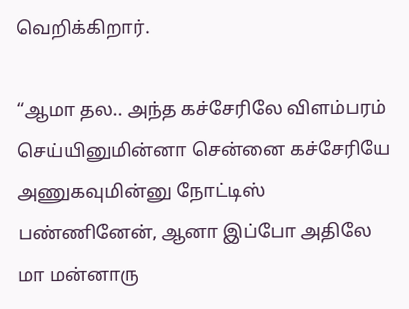வெறிக்கிறார்.

“ஆமா தல.. அந்த கச்சேரிலே விளம்பரம் செய்யினுமின்னா சென்னை கச்சேரியே அணுகவுமின்னு நோட்டிஸ் பண்ணினேன், ஆனா இப்போ அதிலே மா மன்னாரு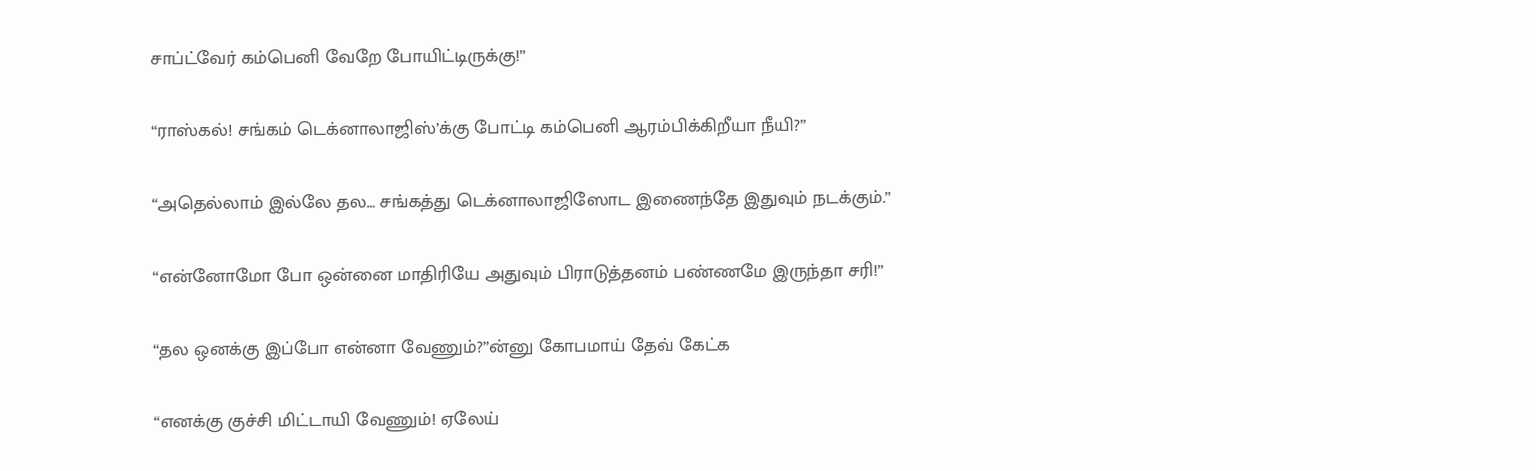சாப்ட்வேர் கம்பெனி வேறே போயிட்டிருக்கு!”

“ராஸ்கல்! சங்கம் டெக்னாலாஜிஸ்’க்கு போட்டி கம்பெனி ஆரம்பிக்கிறீயா நீயி?”

“அதெல்லாம் இல்லே தல… சங்கத்து டெக்னாலாஜிஸோட இணைந்தே இதுவும் நடக்கும்.”

“என்னோமோ போ ஒன்னை மாதிரியே அதுவும் பிராடுத்தனம் பண்ணமே இருந்தா சரி!”

“தல ஒனக்கு இப்போ என்னா வேணும்?”ன்னு கோபமாய் தேவ் கேட்க

“எனக்கு குச்சி மிட்டாயி வேணும்! ஏலேய்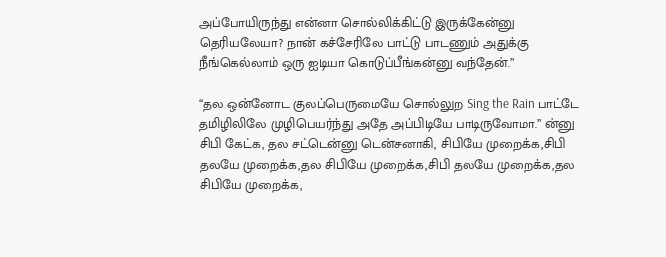அப்போயிருந்து என்னா சொல்லிக்கிட்டு இருக்கேன்னு தெரியலேயா? நான் கச்சேரிலே பாட்டு பாடணும் அதுக்கு நீங்கெல்லாம் ஒரு ஐடியா கொடுப்பீங்கன்னு வந்தேன்.”

“தல ஒன்னோட குலப்பெருமையே சொல்லுற Sing the Rain பாட்டே தமிழிலிலே முழிபெயர்ந்து அதே அப்பிடியே பாடிருவோமா.” ன்னு சிபி கேட்க, தல சட்டென்னு டென்சனாகி, சிபியே முறைக்க,சிபி தலயே முறைக்க,தல சிபியே முறைக்க,சிபி தலயே முறைக்க,தல சிபியே முறைக்க,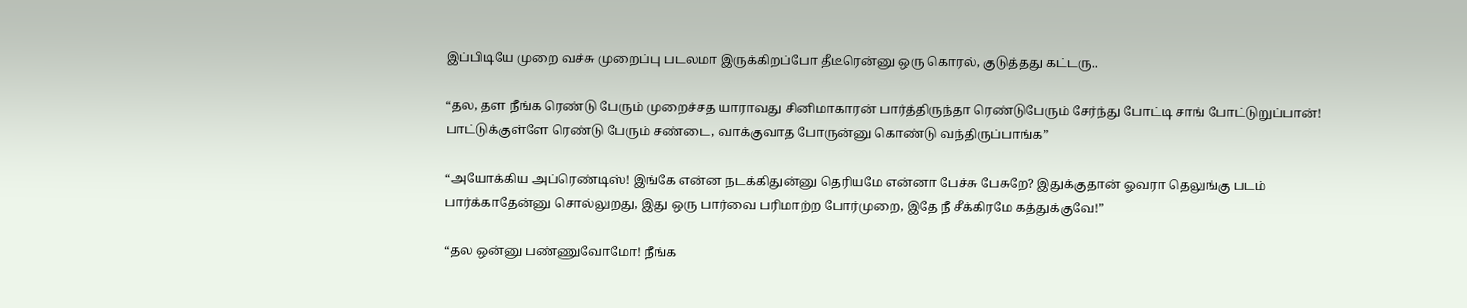இப்பிடியே முறை வச்சு முறைப்பு படலமா இருக்கிறப்போ தீடீரென்னு ஒரு கொரல், குடுத்தது கட்டரு..

“தல, தள நீங்க ரெண்டு பேரும் முறைச்சத யாராவது சினிமாகாரன் பார்த்திருந்தா ரெண்டுபேரும் சேர்ந்து போட்டி சாங் போட்டுறுப்பான்! பாட்டுக்குள்ளே ரெண்டு பேரும் சண்டை, வாக்குவாத போருன்னு கொண்டு வந்திருப்பாங்க”

“அயோக்கிய அப்ரெண்டிஸ்! இங்கே என்ன நடக்கிதுன்னு தெரியமே என்னா பேச்சு பேசுறே? இதுக்குதான் ஓவரா தெலுங்கு படம் பார்க்காதேன்னு சொல்லுறது, இது ஒரு பார்வை பரிமாற்ற போர்முறை, இதே நீ சீக்கிரமே கத்துக்குவே!”

“தல ஒன்னு பண்ணுவோமோ! நீங்க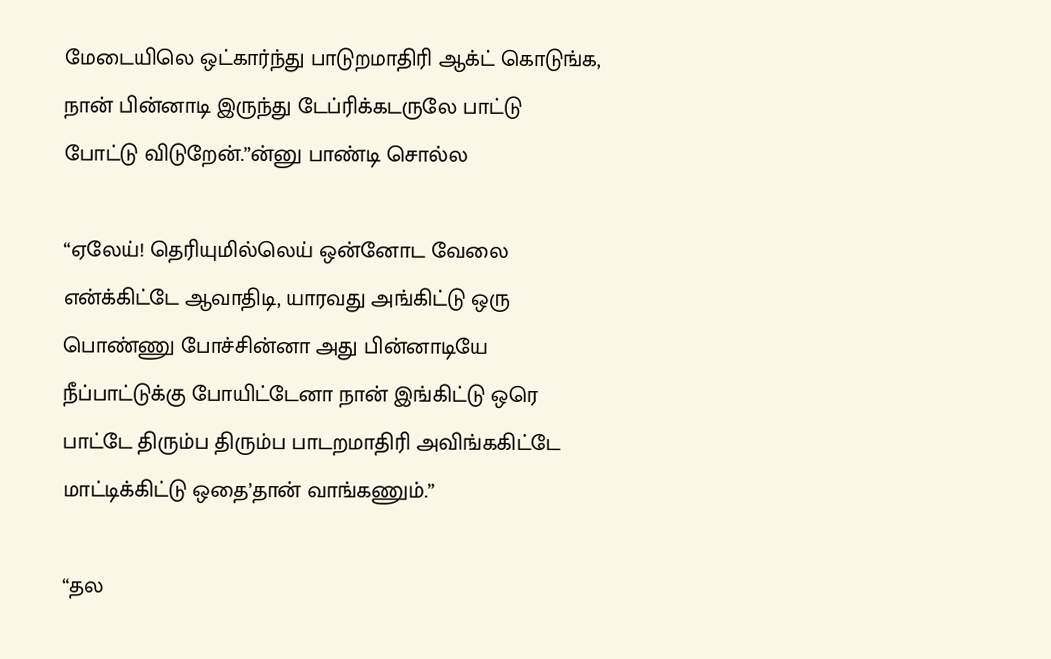மேடையிலெ ஒட்கார்ந்து பாடுறமாதிரி ஆக்ட் கொடுங்க, நான் பின்னாடி இருந்து டேப்ரிக்கடருலே பாட்டு போட்டு விடுறேன்.”ன்னு பாண்டி சொல்ல

“ஏலேய்! தெரியுமில்லெய் ஒன்னோட வேலை என்க்கிட்டே ஆவாதிடி, யாரவது அங்கிட்டு ஒரு பொண்ணு போச்சின்னா அது பின்னாடியே நீப்பாட்டுக்கு போயிட்டேனா நான் இங்கிட்டு ஒரெ பாட்டே திரும்ப திரும்ப பாடறமாதிரி அவிங்ககிட்டே மாட்டிக்கிட்டு ஒதை’தான் வாங்கணும்.”

“தல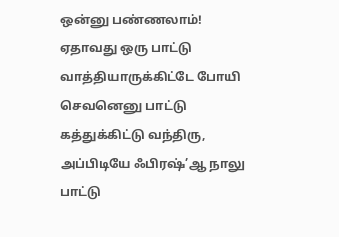ஒன்னு பண்ணலாம்! ஏதாவது ஒரு பாட்டு வாத்தியாருக்கிட்டே போயி செவனெனு பாட்டு கத்துக்கிட்டு வந்திரு, அப்பிடியே ஃபிரஷ்’ஆ நாலு பாட்டு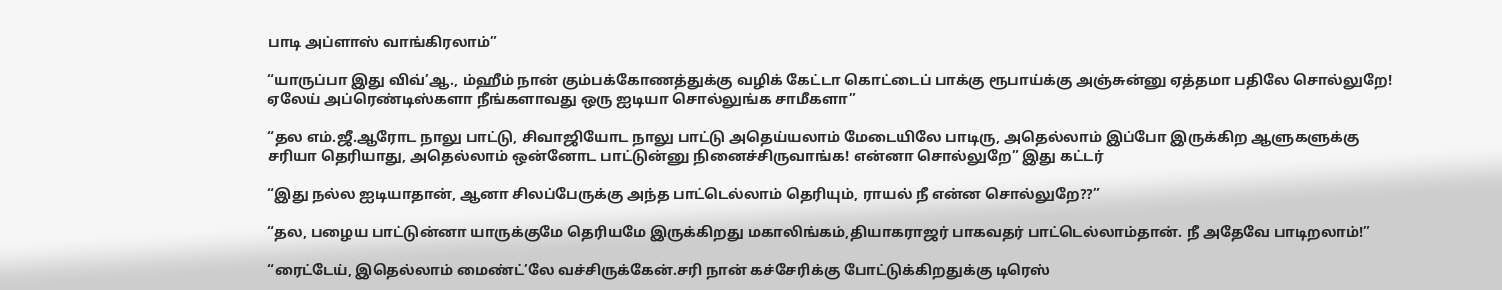பாடி அப்ளாஸ் வாங்கிரலாம்”

“யாருப்பா இது விவ்’ஆ., ம்ஹீம் நான் கும்பக்கோணத்துக்கு வழிக் கேட்டா கொட்டைப் பாக்கு ரூபாய்க்கு அஞ்சுன்னு ஏத்தமா பதிலே சொல்லுறே! ஏலேய் அப்ரெண்டிஸ்களா நீங்களாவது ஒரு ஐடியா சொல்லுங்க சாமீகளா”

“தல எம்.ஜீ.ஆரோட நாலு பாட்டு, சிவாஜியோட நாலு பாட்டு அதெய்யலாம் மேடையிலே பாடிரு, அதெல்லாம் இப்போ இருக்கிற ஆளுகளுக்கு சரியா தெரியாது, அதெல்லாம் ஒன்னோட பாட்டுன்னு நினைச்சிருவாங்க! என்னா சொல்லுறே” இது கட்டர்

“இது நல்ல ஐடியாதான், ஆனா சிலப்பேருக்கு அந்த பாட்டெல்லாம் தெரியும், ராயல் நீ என்ன சொல்லுறே??”

“தல, பழைய பாட்டுன்னா யாருக்குமே தெரியமே இருக்கிறது மகாலிங்கம்,தியாகராஜர் பாகவதர் பாட்டெல்லாம்தான். நீ அதேவே பாடிறலாம்!”

“ரைட்டேய், இதெல்லாம் மைண்ட்’லே வச்சிருக்கேன்.சரி நான் கச்சேரிக்கு போட்டுக்கிறதுக்கு டிரெஸ்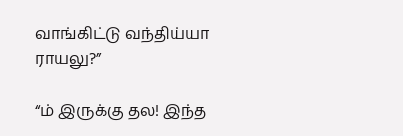வாங்கிட்டு வந்திய்யா ராயலு?”

“ம் இருக்கு தல! இந்த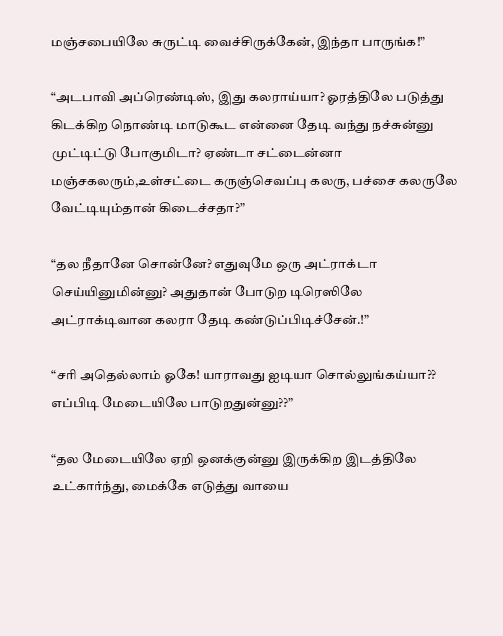மஞ்சபையிலே சுருட்டி வைச்சிருக்கேன், இந்தா பாருங்க!”

“அடபாவி அப்ரெண்டிஸ், இது கலராய்யா? ஓரத்திலே படுத்து கிடக்கிற நொண்டி மாடுகூட என்னை தேடி வந்து நச்சுன்னு முட்டிட்டு போகுமிடா? ஏண்டா சட்டைன்னா மஞ்சகலரும்,உள்சட்டை கருஞ்செவப்பு கலரு, பச்சை கலருலே வேட்டியும்தான் கிடைச்சதா?”

“தல நீதானே சொன்னே? எதுவுமே ஒரு அட்ராக்டா செய்யினுமின்னு? அதுதான் போடுற டிரெஸிலே அட்ராக்டிவான கலரா தேடி கண்டுப்பிடிச்சேன்.!”

“சரி அதெல்லாம் ஓகே! யாராவது ஐடியா சொல்லுங்கய்யா?? எப்பிடி மேடையிலே பாடுறதுன்னு??”

“தல மேடையிலே ஏறி ஒனக்குன்னு இருக்கிற இடத்திலே உட்கார்ந்து, மைக்கே எடுத்து வாயை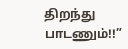திறந்து பாடணும்!!”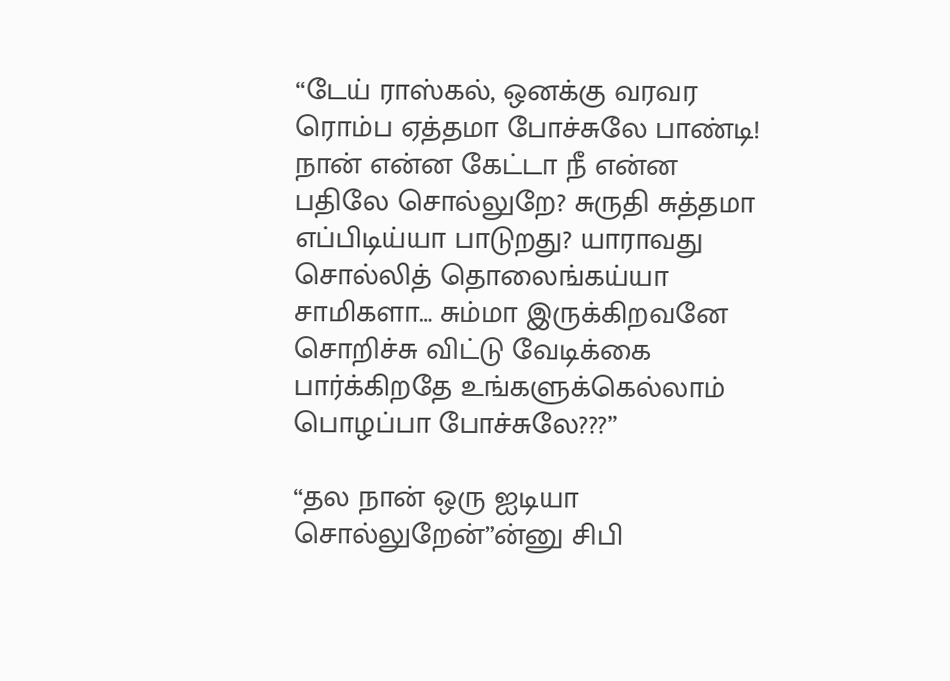“டேய் ராஸ்கல், ஒனக்கு வரவர ரொம்ப ஏத்தமா போச்சுலே பாண்டி! நான் என்ன கேட்டா நீ என்ன பதிலே சொல்லுறே? சுருதி சுத்தமா எப்பிடிய்யா பாடுறது? யாராவது சொல்லித் தொலைங்கய்யா சாமிகளா… சும்மா இருக்கிறவனே சொறிச்சு விட்டு வேடிக்கை பார்க்கிறதே உங்களுக்கெல்லாம் பொழப்பா போச்சுலே???”

“தல நான் ஒரு ஐடியா சொல்லுறேன்”ன்னு சிபி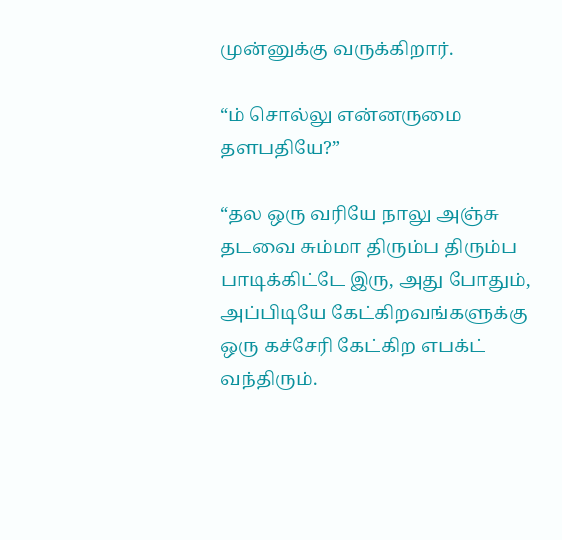முன்னுக்கு வருக்கிறார்.

“ம் சொல்லு என்னருமை தளபதியே?”

“தல ஒரு வரியே நாலு அஞ்சு தடவை சும்மா திரும்ப திரும்ப பாடிக்கிட்டே இரு, அது போதும், அப்பிடியே கேட்கிறவங்களுக்கு ஒரு கச்சேரி கேட்கிற எபக்ட் வந்திரும்.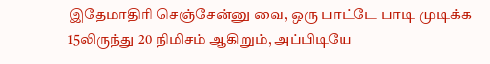இதேமாதிரி செஞ்சேன்னு வை, ஒரு பாட்டே பாடி முடிக்க 15லிருந்து 20 நிமிசம் ஆகிறும், அப்பிடியே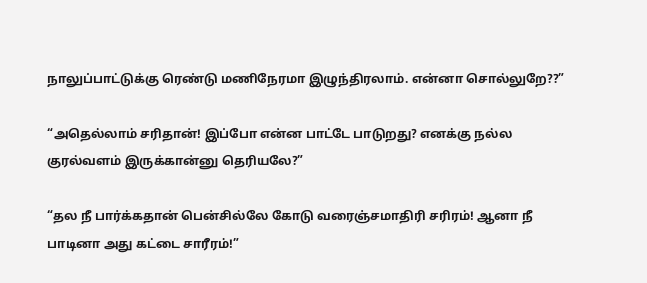நாலுப்பாட்டுக்கு ரெண்டு மணிநேரமா இழுந்திரலாம். என்னா சொல்லுறே??”

“அதெல்லாம் சரிதான்! இப்போ என்ன பாட்டே பாடுறது? எனக்கு நல்ல குரல்வளம் இருக்கான்னு தெரியலே?”

“தல நீ பார்க்கதான் பென்சில்லே கோடு வரைஞ்சமாதிரி சரிரம்! ஆனா நீ பாடினா அது கட்டை சாரீரம்!”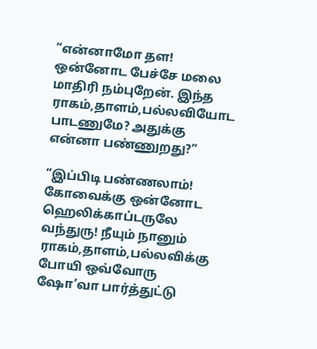“என்னாமோ தள! ஒன்னோட பேச்சே மலை மாதிரி நம்புறேன். இந்த ராகம்,தாளம்,பல்லவியோட பாடணுமே? அதுக்கு என்னா பண்ணுறது?”

“இப்பிடி பண்ணலாம்! கோவைக்கு ஒன்னோட ஹெலிக்காப்டருலே வந்துரு! நீயும் நானும் ராகம்,தாளம்,பல்லவிக்கு போயி ஒவ்வோரு ஷோ’வா பார்த்துட்டு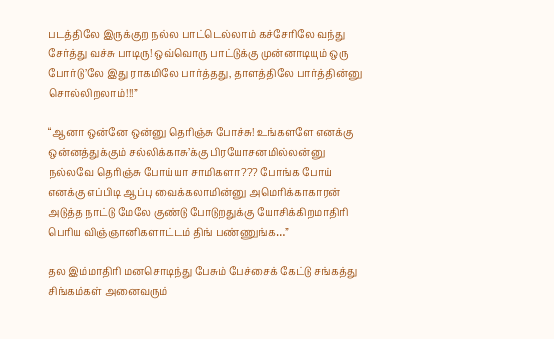படத்திலே இருக்குற நல்ல பாட்டெல்லாம் கச்சேரிலே வந்து சேர்த்து வச்சு பாடிரு! ஒவ்வொரு பாட்டுக்கு முன்னாடியும் ஒரு போர்டு’லே இது ராகமிலே பார்த்தது, தாளத்திலே பார்த்தின்னு சொல்லிறலாம்!!!”

“ஆனா ஒன்னே ஒன்னு தெரிஞ்சு போச்சு! உங்களளே எனக்கு ஒன்னத்துக்கும் சல்லிக்காசு’க்கு பிரயோசனமில்லன்னு நல்லவே தெரிஞ்சு போய்யா சாமிகளா??? போங்க போய் எனக்கு எப்பிடி ஆப்பு வைக்கலாமின்னு அமெரிக்காகாரன் அடுத்த நாட்டு மேலே குண்டு போடுறதுக்கு யோசிக்கிறமாதிரி பெரிய விஞ்ஞானிகளாட்டம் திங் பண்ணுங்க…”

தல இம்மாதிரி மனசொடிந்து பேசும் பேச்சைக் கேட்டு சங்கத்து சிங்கம்கள் அனைவரும்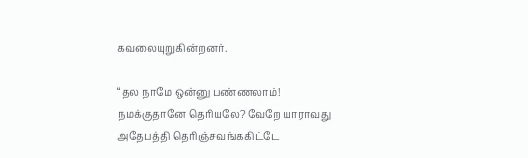கவலையுறுகின்றனர்.

“தல நாமே ஒன்னு பண்ணலாம்! நமக்குதானே தெரியலே? வேறே யாராவது அதேபத்தி தெரிஞ்சவங்ககிட்டே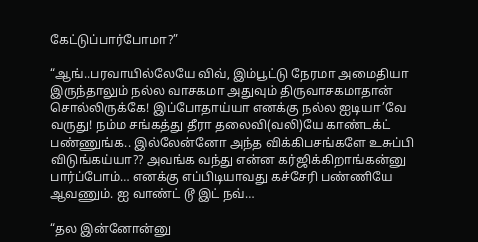கேட்டுப்பார்போமா?”

“ஆங்..பரவாயில்லேயே விவ், இம்பூட்டு நேரமா அமைதியா இருந்தாலும் நல்ல வாசகமா அதுவும் திருவாசகமாதான் சொல்லிருக்கே! இப்போதாய்யா எனக்கு நல்ல ஐடியா’வே வருது! நம்ம சங்கத்து தீரா தலைவி(வலி)யே காண்டக்ட் பண்ணுங்க.. இல்லேன்னோ அந்த விக்கிபசங்களே உசுப்பி விடுங்கய்யா?? அவங்க வந்து என்ன கர்ஜிக்கிறாங்கன்னு பார்ப்போம்… எனக்கு எப்பிடியாவது கச்சேரி பண்ணியே ஆவணும். ஐ வாண்ட் டூ இட் நவ்…

“தல இன்னோன்னு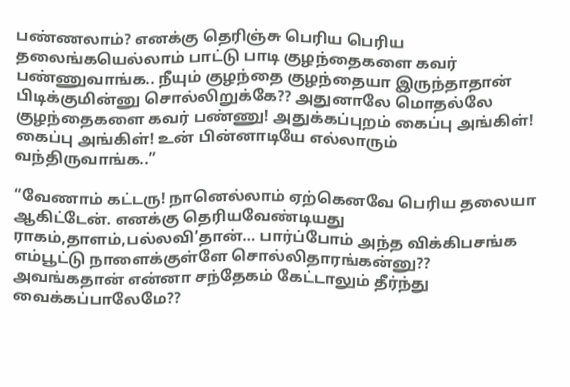பண்ணலாம்? எனக்கு தெரிஞ்சு பெரிய பெரிய தலைங்கயெல்லாம் பாட்டு பாடி குழந்தைகளை கவர் பண்ணுவாங்க.. நீயும் குழந்தை குழந்தையா இருந்தாதான் பிடிக்குமின்னு சொல்லிறுக்கே?? அதுனாலே மொதல்லே குழந்தைகளை கவர் பண்ணு! அதுக்கப்புறம் கைப்பு அங்கிள்! கைப்பு அங்கிள்! உன் பின்னாடியே எல்லாரும் வந்திருவாங்க..”

“வேணாம் கட்டரு! நானெல்லாம் ஏற்கெனவே பெரிய தலையா ஆகிட்டேன். எனக்கு தெரியவேண்டியது ராகம்,தாளம்,பல்லவி’தான்… பார்ப்போம் அந்த விக்கிபசங்க எம்பூட்டு நாளைக்குள்ளே சொல்லிதாரங்கன்னு?? அவங்கதான் என்னா சந்தேகம் கேட்டாலும் தீர்ந்து வைக்கப்பாலேமே??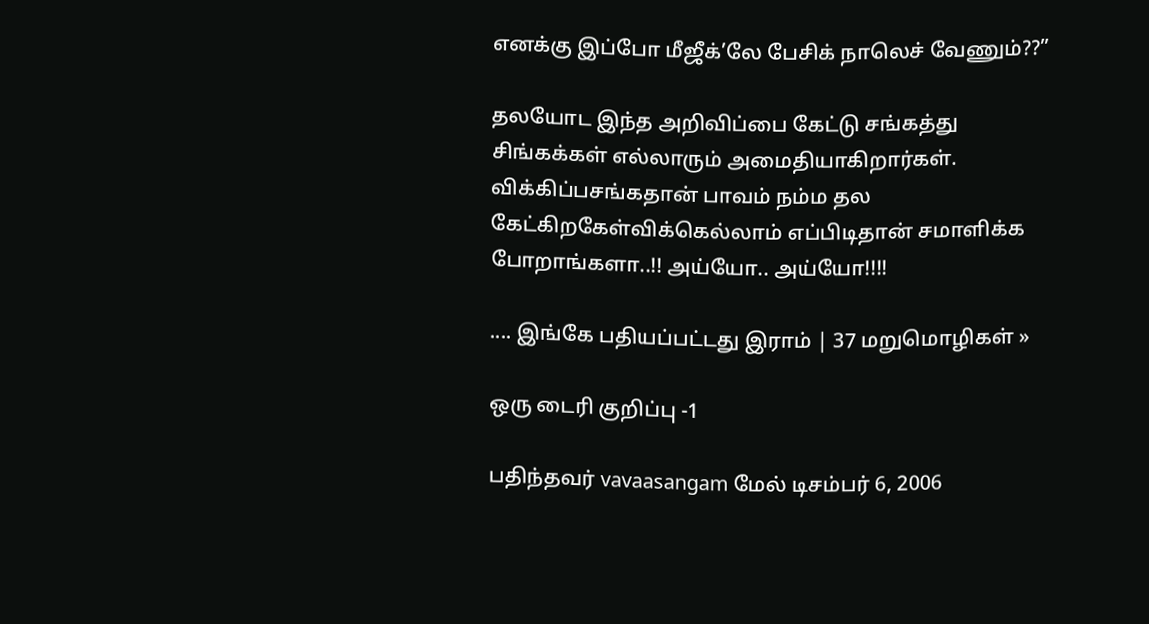எனக்கு இப்போ மீஜீக்’லே பேசிக் நாலெச் வேணும்??”

தலயோட இந்த அறிவிப்பை கேட்டு சங்கத்து சிங்கக்கள் எல்லாரும் அமைதியாகிறார்கள். விக்கிப்பசங்கதான் பாவம் நம்ம தல கேட்கிறகேள்விக்கெல்லாம் எப்பிடிதான் சமாளிக்க போறாங்களா..!! அய்யோ.. அய்யோ!!!!

.... இங்கே பதியப்பட்டது இராம் | 37 மறுமொழிகள் »

ஒரு டைரி குறிப்பு -1

பதிந்தவர் vavaasangam மேல் டிசம்பர் 6, 2006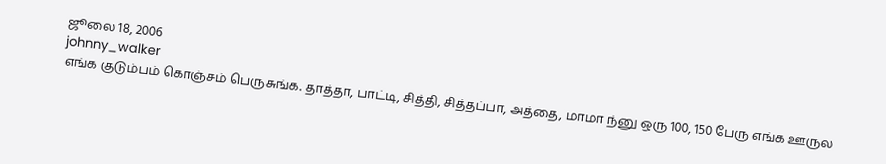ஜூலை 18, 2006
johnny_walker
எங்க குடும்பம் கொஞ்சம் பெருசுங்க. தாத்தா, பாட்டி, சித்தி, சித்தப்பா, அத்தை, மாமா ந்னு ஒரு 100, 150 பேரு எங்க ஊருல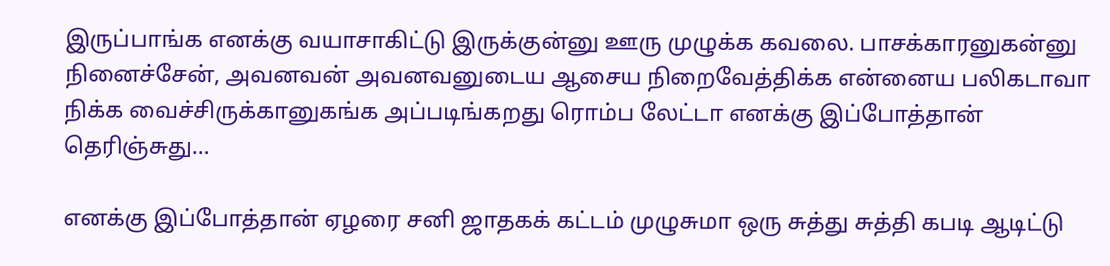இருப்பாங்க எனக்கு வயாசாகிட்டு இருக்குன்னு ஊரு முழுக்க கவலை. பாசக்காரனுகன்னு நினைச்சேன், அவனவன் அவனவனுடைய ஆசைய நிறைவேத்திக்க என்னைய பலிகடாவா நிக்க வைச்சிருக்கானுகங்க அப்படிங்கறது ரொம்ப லேட்டா எனக்கு இப்போத்தான் தெரிஞ்சுது…

எனக்கு இப்போத்தான் ஏழரை சனி ஜாதகக் கட்டம் முழுசுமா ஒரு சுத்து சுத்தி கபடி ஆடிட்டு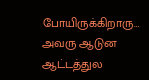போயிருக்கிறாரு… அவரு ஆடுன ஆட்டத்துல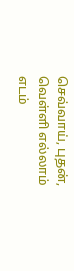செவ்வாய், புதன், வெள்ளி எல்லாம் எடம்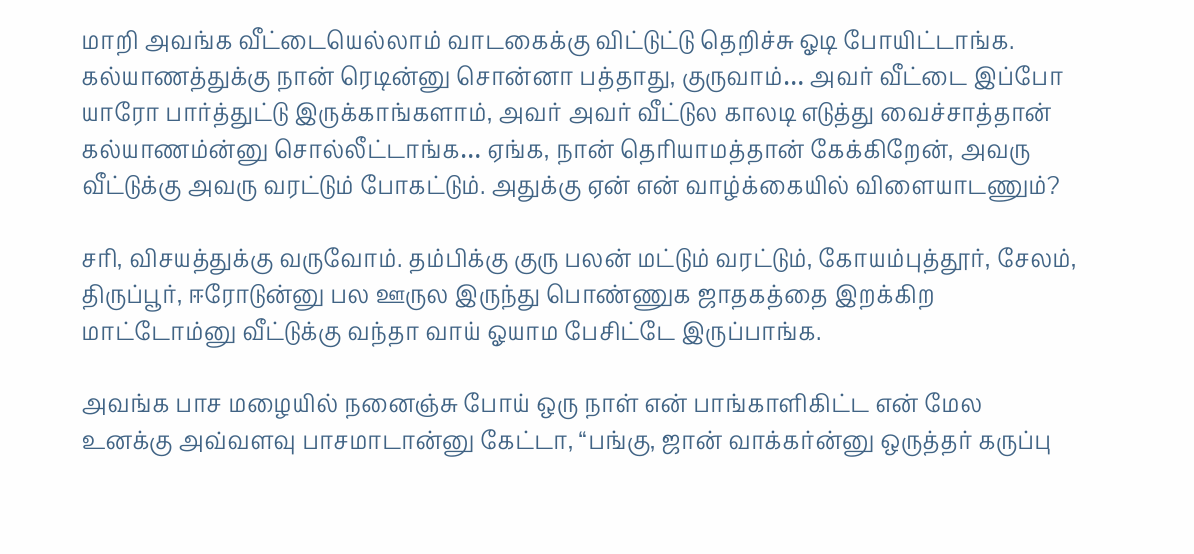மாறி அவங்க வீட்டையெல்லாம் வாடகைக்கு விட்டுட்டு தெறிச்சு ஓடி போயிட்டாங்க. கல்யாணத்துக்கு நான் ரெடின்னு சொன்னா பத்தாது, குருவாம்… அவர் வீட்டை இப்போ யாரோ பார்த்துட்டு இருக்காங்களாம், அவர் அவர் வீட்டுல காலடி எடுத்து வைச்சாத்தான் கல்யாணம்ன்னு சொல்லீட்டாங்க… ஏங்க, நான் தெரியாமத்தான் கேக்கிறேன், அவரு வீட்டுக்கு அவரு வரட்டும் போகட்டும். அதுக்கு ஏன் என் வாழ்க்கையில் விளையாடணும்?

சரி, விசயத்துக்கு வருவோம். தம்பிக்கு குரு பலன் மட்டும் வரட்டும், கோயம்புத்தூர், சேலம், திருப்பூர், ஈரோடுன்னு பல ஊருல இருந்து பொண்ணுக ஜாதகத்தை இறக்கிற மாட்டோம்னு வீட்டுக்கு வந்தா வாய் ஓயாம பேசிட்டே இருப்பாங்க.

அவங்க பாச மழையில் நனைஞ்சு போய் ஒரு நாள் என் பாங்காளிகிட்ட என் மேல உனக்கு அவ்வளவு பாசமாடான்னு கேட்டா, “பங்கு, ஜான் வாக்கர்ன்னு ஒருத்தர் கருப்பு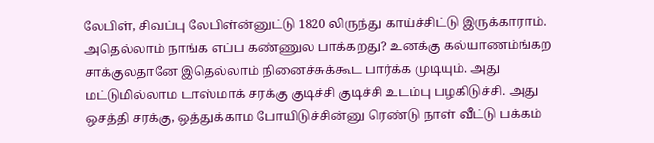லேபிள், சிவப்பு லேபிள்ன்னுட்டு 1820 லிருந்து காய்ச்சிட்டு இருக்காராம். அதெல்லாம் நாங்க எப்ப கண்ணுல பாக்கறது? உனக்கு கல்யாணம்ங்கற சாக்குலதானே இதெல்லாம் நினைச்சுக்கூட பார்க்க முடியும். அது மட்டுமில்லாம டாஸ்மாக் சரக்கு குடிச்சி குடிச்சி உடம்பு பழகிடுச்சி. அது ஒசத்தி சரக்கு, ஒத்துக்காம போயிடுச்சின்னு ரெண்டு நாள் வீட்டு பக்கம்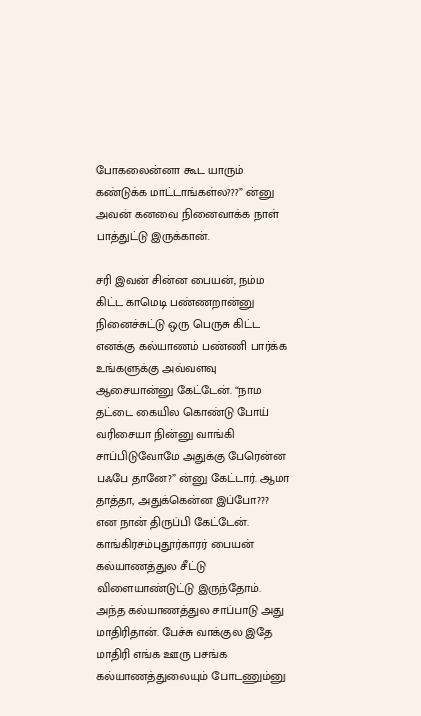போகலைன்னா கூட யாரும் கண்டுக்க மாட்டாங்கள்ல???” ன்னு அவன் கனவை நினைவாக்க நாள் பாத்துட்டு இருக்கான்.

சரி இவன் சின்ன பையன், நம்ம கிட்ட காமெடி பண்ணறான்னு நினைச்சுட்டு ஒரு பெருசு கிட்ட எனக்கு கல்யாணம் பண்ணி பார்க்க உங்களுக்கு அவ்வளவு ஆசையான்னு கேட்டேன். “நாம தட்டை கையில கொண்டு போய் வரிசையா நின்னு வாங்கி சாப்பிடுவோமே அதுக்கு பேரென்ன பஃபே தானே?” ன்னு கேட்டார். ஆமா தாத்தா, அதுக்கென்ன இப்போ??? என நான் திருப்பி கேட்டேன். காங்கிரசம்புதூர்காரர் பையன் கல்யாணத்துல சீட்டு விளையாண்டுட்டு இருந்தோம். அந்த கல்யாணத்துல சாப்பாடு அது மாதிரிதான். பேச்சு வாக்குல இதே மாதிரி எங்க ஊரு பசங்க கல்யாணத்துலையும் போடணும்னு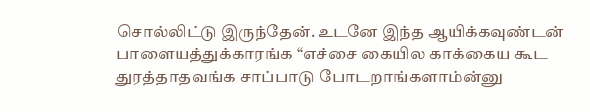சொல்லிட்டு இருந்தேன். உடனே இந்த ஆயிக்கவுண்டன் பாளையத்துக்காரங்க “எச்சை கையில காக்கைய கூட துரத்தாதவங்க சாப்பாடு போடறாங்களாம்ன்னு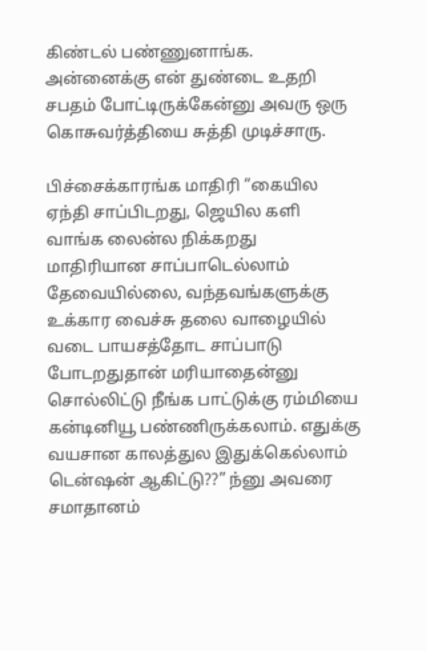கிண்டல் பண்ணுனாங்க. அன்னைக்கு என் துண்டை உதறி சபதம் போட்டிருக்கேன்னு அவரு ஒரு கொசுவர்த்தியை சுத்தி முடிச்சாரு.

பிச்சைக்காரங்க மாதிரி “கையில ஏந்தி சாப்பிடறது, ஜெயில களி வாங்க லைன்ல நிக்கறது மாதிரியான சாப்பாடெல்லாம் தேவையில்லை, வந்தவங்களுக்கு உக்கார வைச்சு தலை வாழையில் வடை பாயசத்தோட சாப்பாடு போடறதுதான் மரியாதைன்னு சொல்லிட்டு நீங்க பாட்டுக்கு ரம்மியை கன்டினியூ பண்ணிருக்கலாம். எதுக்கு வயசான காலத்துல இதுக்கெல்லாம் டென்ஷன் ஆகிட்டு??” ந்னு அவரை சமாதானம்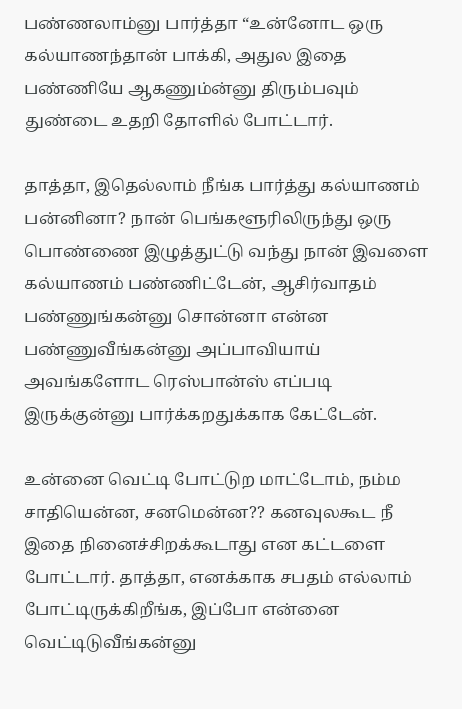பண்ணலாம்னு பார்த்தா “உன்னோட ஒரு கல்யாணந்தான் பாக்கி, அதுல இதை பண்ணியே ஆகணும்ன்னு திரும்பவும் துண்டை உதறி தோளில் போட்டார்.

தாத்தா, இதெல்லாம் நீங்க பார்த்து கல்யாணம் பன்னினா? நான் பெங்களூரிலிருந்து ஒரு பொண்ணை இழுத்துட்டு வந்து நான் இவளை கல்யாணம் பண்ணிட்டேன், ஆசிர்வாதம் பண்ணுங்கன்னு சொன்னா என்ன பண்ணுவீங்கன்னு அப்பாவியாய் அவங்களோட ரெஸ்பான்ஸ் எப்படி இருக்குன்னு பார்க்கறதுக்காக கேட்டேன்.

உன்னை வெட்டி போட்டுற மாட்டோம், நம்ம சாதியென்ன, சனமென்ன?? கனவுலகூட நீ இதை நினைச்சிறக்கூடாது என கட்டளை போட்டார். தாத்தா, எனக்காக சபதம் எல்லாம் போட்டிருக்கிறீங்க, இப்போ என்னை வெட்டிடுவீங்கன்னு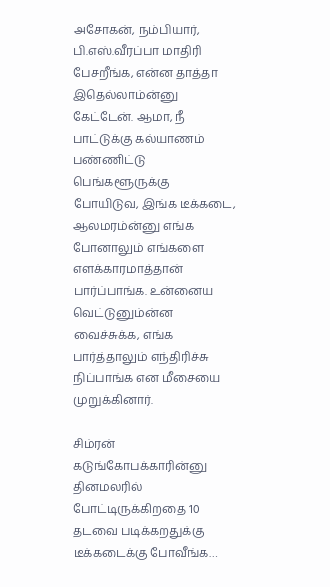அசோகன், நம்பியார், பி.எஸ்.வீரப்பா மாதிரி பேசறீங்க, என்ன தாத்தா இதெல்லாம்ன்னு கேட்டேன். ஆமா, நீ பாட்டுக்கு கல்யாணம் பண்ணிட்டு பெங்களூருக்கு போயிடுவ, இங்க டீக்கடை, ஆலமரம்ன்னு எங்க போனாலும் எங்களை எளக்காரமாத்தான் பார்ப்பாங்க. உன்னைய வெட்டுனும்ன்ன வைச்சுக்க, எங்க பார்த்தாலும் எந்திரிச்சு நிப்பாங்க என மீசையை முறுக்கினார்.

சிம்ரன் கடுங்கோபக்காரின்னு தினமலரில் போட்டிருக்கிறதை 10 தடவை படிக்கறதுக்கு டீக்கடைக்கு போவீங்க…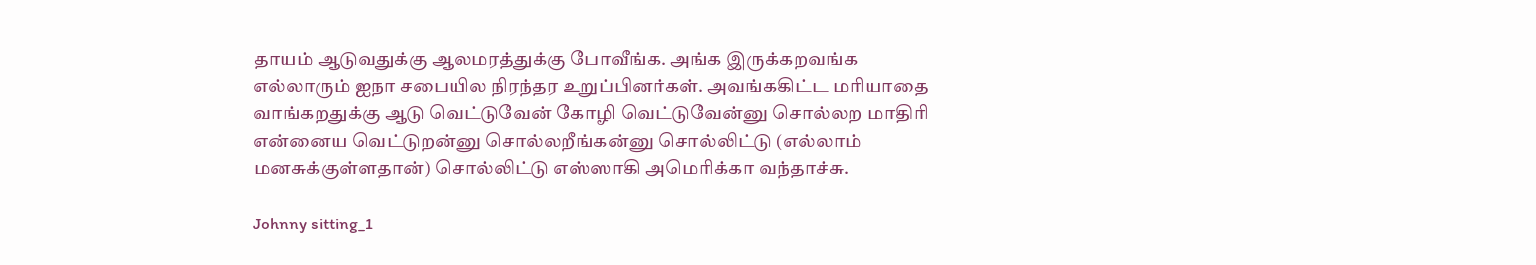தாயம் ஆடுவதுக்கு ஆலமரத்துக்கு போவீங்க. அங்க இருக்கறவங்க எல்லாரும் ஐநா சபையில நிரந்தர உறுப்பினர்கள். அவங்ககிட்ட மரியாதை வாங்கறதுக்கு ஆடு வெட்டுவேன் கோழி வெட்டுவேன்னு சொல்லற மாதிரி என்னைய வெட்டுறன்னு சொல்லறீங்கன்னு சொல்லிட்டு (எல்லாம் மனசுக்குள்ளதான்) சொல்லிட்டு எஸ்ஸாகி அமெரிக்கா வந்தாச்சு.

Johnny sitting_1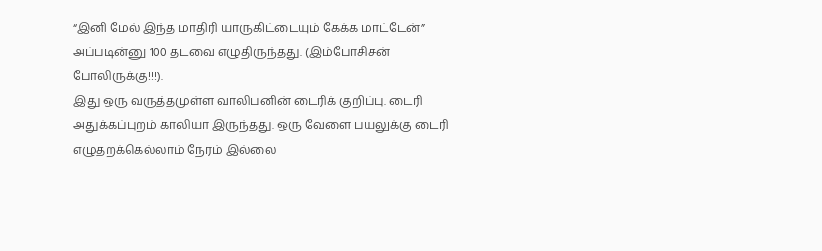“இனி மேல் இந்த மாதிரி யாருகிட்டையும் கேக்க மாட்டேன்” அப்படின்னு 100 தடவை எழுதிருந்தது. (இம்போசிசன் போலிருக்கு!!!).
இது ஒரு வருத்தமுள்ள வாலிபனின் டைரிக் குறிப்பு. டைரி அதுக்கப்புறம் காலியா இருந்தது. ஒரு வேளை பயலுக்கு டைரி எழுதறக்கெல்லாம் நேரம் இல்லை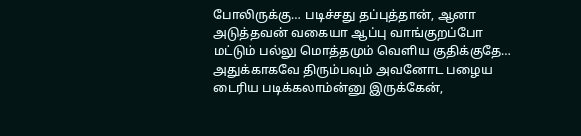போலிருக்கு… படிச்சது தப்புத்தான், ஆனா அடுத்தவன் வகையா ஆப்பு வாங்குறப்போ மட்டும் பல்லு மொத்தமும் வெளிய குதிக்குதே… அதுக்காகவே திரும்பவும் அவனோட பழைய டைரிய படிக்கலாம்ன்னு இருக்கேன்,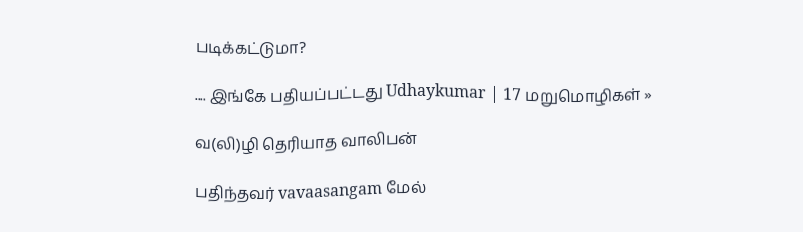படிக்கட்டுமா?

.... இங்கே பதியப்பட்டது Udhaykumar | 17 மறுமொழிகள் »

வ(லி)ழி தெரியாத வாலிபன்

பதிந்தவர் vavaasangam மேல்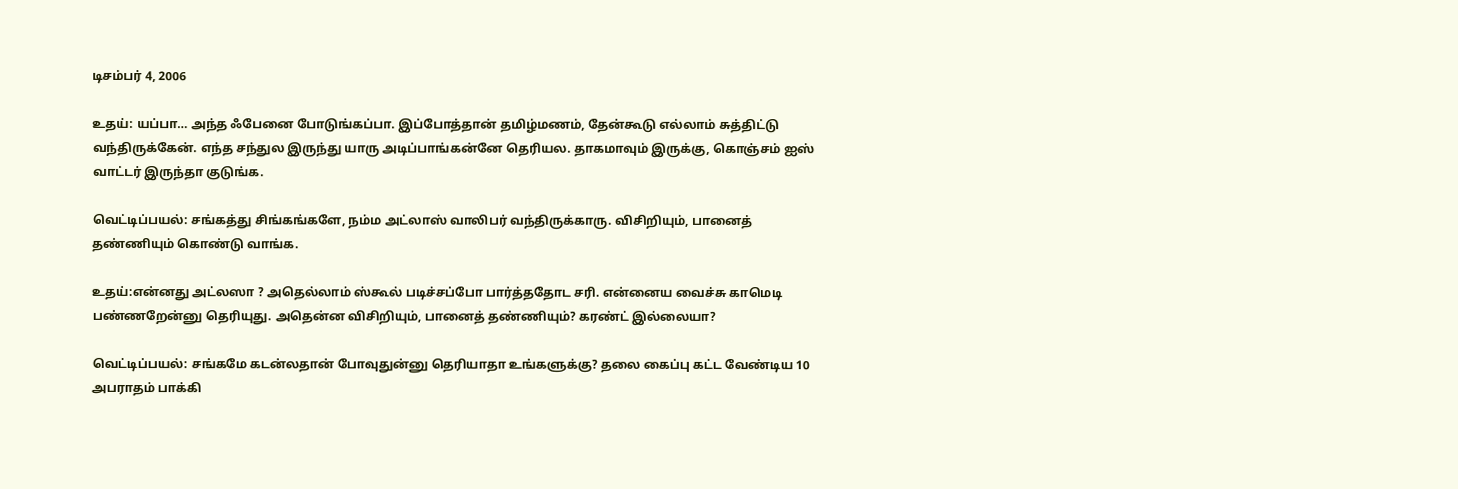டிசம்பர் 4, 2006

உதய்: யப்பா… அந்த ஃபேனை போடுங்கப்பா. இப்போத்தான் தமிழ்மணம், தேன்கூடு எல்லாம் சுத்திட்டு வந்திருக்கேன். எந்த சந்துல இருந்து யாரு அடிப்பாங்கன்னே தெரியல. தாகமாவும் இருக்கு, கொஞ்சம் ஐஸ் வாட்டர் இருந்தா குடுங்க.

வெட்டிப்பயல்: சங்கத்து சிங்கங்களே, நம்ம அட்லாஸ் வாலிபர் வந்திருக்காரு. விசிறியும், பானைத் தண்ணியும் கொண்டு வாங்க.

உதய்:என்னது அட்லஸா ? அதெல்லாம் ஸ்கூல் படிச்சப்போ பார்த்ததோட சரி. என்னைய வைச்சு காமெடி பண்ணறேன்னு தெரியுது. அதென்ன விசிறியும், பானைத் தண்ணியும்? கரண்ட் இல்லையா?

வெட்டிப்பயல்: சங்கமே கடன்லதான் போவுதுன்னு தெரியாதா உங்களுக்கு? தலை கைப்பு கட்ட வேண்டிய 10 அபராதம் பாக்கி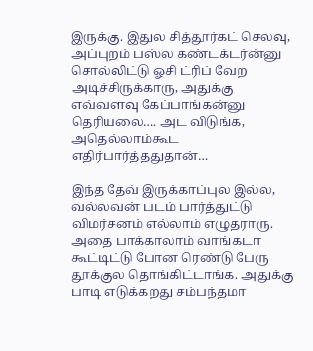இருக்கு. இதுல சித்தூர்கட் செலவு, அப்புறம் பஸ்ல கண்டக்டர்ன்னு சொல்லிட்டு ஓசி ட்ரிப் வேற அடிச்சிருக்காரு, அதுக்கு எவ்வளவு கேப்பாங்கன்னு தெரியலை…. அட விடுங்க, அதெல்லாம்கூட எதிர்பார்த்ததுதான்…

இந்த தேவ் இருக்காப்புல இல்ல, வல்லவன் படம் பார்த்துட்டு விமர்சனம் எல்லாம் எழுதராரு. அதை பாக்காலாம் வாங்கடா கூட்டிட்டு போன ரெண்டு பேரு தூக்குல தொங்கிட்டாங்க. அதுக்கு பாடி எடுக்கறது சம்பந்தமா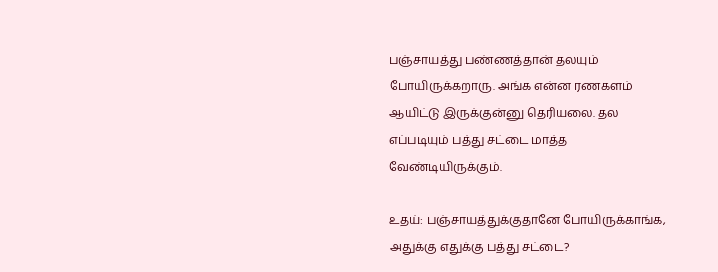பஞ்சாயத்து பண்ணத்தான் தலயும் போயிருக்கறாரு. அங்க என்ன ரணகளம் ஆயிட்டு இருக்குன்னு தெரியலை. தல எப்படியும் பத்து சட்டை மாத்த வேண்டியிருக்கும்.

உதய்: பஞ்சாயத்துக்குதானே போயிருக்காங்க, அதுக்கு எதுக்கு பத்து சட்டை?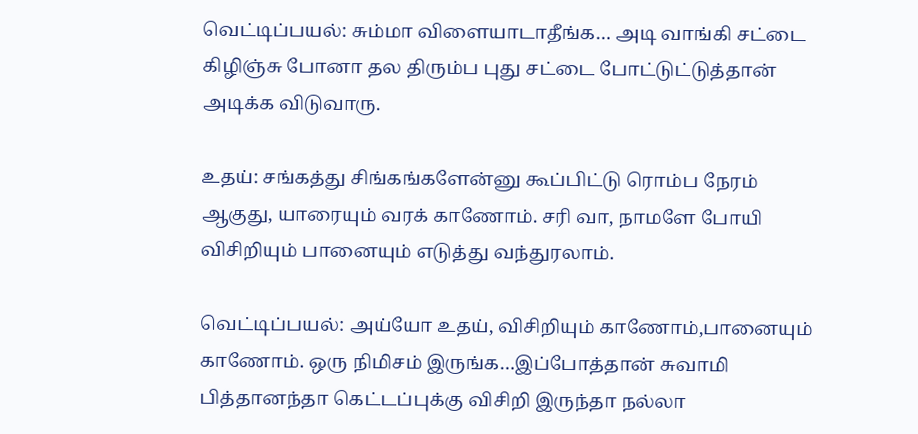வெட்டிப்பயல்: சும்மா விளையாடாதீங்க… அடி வாங்கி சட்டை கிழிஞ்சு போனா தல திரும்ப புது சட்டை போட்டுட்டுத்தான் அடிக்க விடுவாரு.

உதய்: சங்கத்து சிங்கங்களேன்னு கூப்பிட்டு ரொம்ப நேரம் ஆகுது, யாரையும் வரக் காணோம். சரி வா, நாமளே போயி விசிறியும் பானையும் எடுத்து வந்துரலாம்.

வெட்டிப்பயல்: அய்யோ உதய், விசிறியும் காணோம்,பானையும் காணோம். ஒரு நிமிசம் இருங்க…இப்போத்தான் சுவாமி பித்தானந்தா கெட்டப்புக்கு விசிறி இருந்தா நல்லா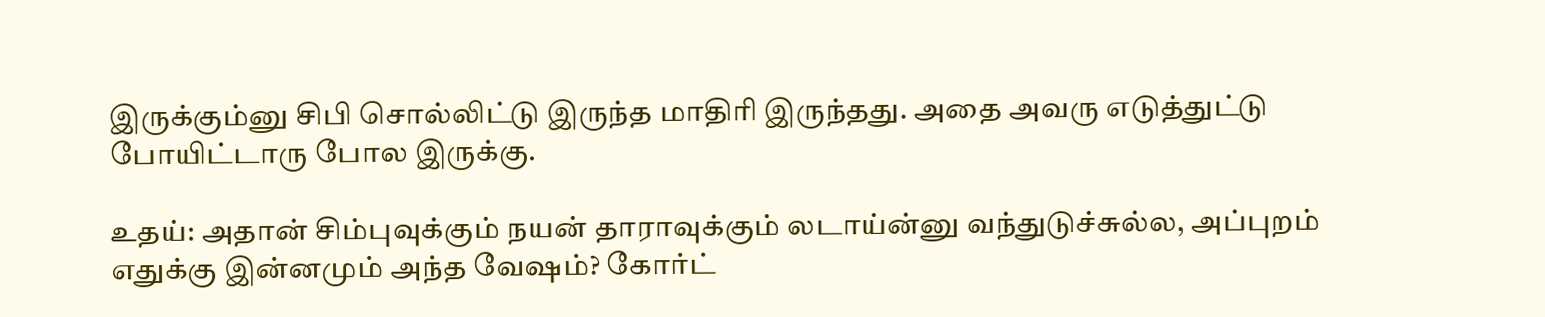இருக்கும்னு சிபி சொல்லிட்டு இருந்த மாதிரி இருந்தது. அதை அவரு எடுத்துட்டு போயிட்டாரு போல இருக்கு.

உதய்: அதான் சிம்புவுக்கும் நயன் தாராவுக்கும் லடாய்ன்னு வந்துடுச்சுல்ல, அப்புறம் எதுக்கு இன்னமும் அந்த வேஷம்? கோர்ட்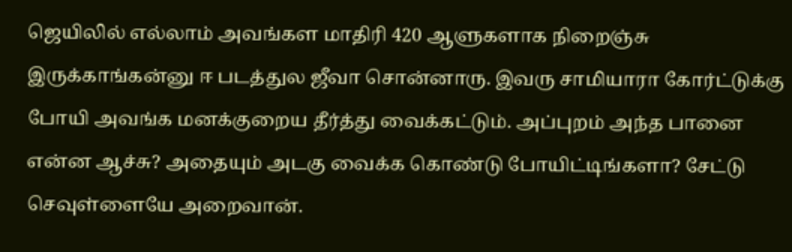ஜெயிலில் எல்லாம் அவங்கள மாதிரி 420 ஆளுகளாக நிறைஞ்சு இருக்காங்கன்னு ஈ படத்துல ஜீவா சொன்னாரு. இவரு சாமியாரா கோர்ட்டுக்கு போயி அவங்க மனக்குறைய தீர்த்து வைக்கட்டும். அப்புறம் அந்த பானை என்ன ஆச்சு? அதையும் அடகு வைக்க கொண்டு போயிட்டிங்களா? சேட்டு செவுள்ளையே அறைவான்.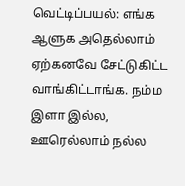வெட்டிப்பயல்: எங்க ஆளுக அதெல்லாம் ஏற்கனவே சேட்டுகிட்ட வாங்கிட்டாங்க. நம்ம இளா இல்ல, ஊரெல்லாம் நல்ல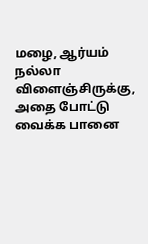மழை, ஆர்யம் நல்லா விளைஞ்சிருக்கு, அதை போட்டு வைக்க பானை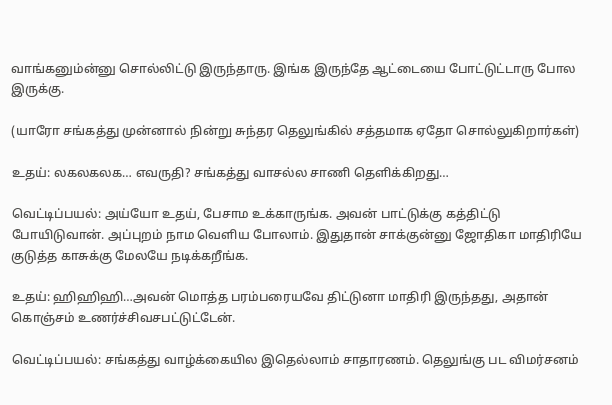வாங்கனும்ன்னு சொல்லிட்டு இருந்தாரு. இங்க இருந்தே ஆட்டையை போட்டுட்டாரு போல இருக்கு.

(யாரோ சங்கத்து முன்னால் நின்று சுந்தர தெலுங்கில் சத்தமாக ஏதோ சொல்லுகிறார்கள்)

உதய்: லகலகலக… எவருதி? சங்கத்து வாசல்ல சாணி தெளிக்கிறது…

வெட்டிப்பயல்: அய்யோ உதய், பேசாம உக்காருங்க. அவன் பாட்டுக்கு கத்திட்டு போயிடுவான். அப்புறம் நாம வெளிய போலாம். இதுதான் சாக்குன்னு ஜோதிகா மாதிரியே குடுத்த காசுக்கு மேலயே நடிக்கறீங்க.

உதய்: ஹிஹிஹி…அவன் மொத்த பரம்பரையவே திட்டுனா மாதிரி இருந்தது, அதான் கொஞ்சம் உணர்ச்சிவசபட்டுட்டேன்.

வெட்டிப்பயல்: சங்கத்து வாழ்க்கையில இதெல்லாம் சாதாரணம். தெலுங்கு பட விமர்சனம்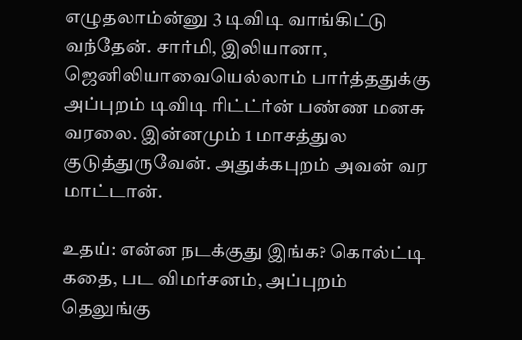எழுதலாம்ன்னு 3 டிவிடி வாங்கிட்டு வந்தேன். சார்மி, இலியானா, ஜெனிலியாவையெல்லாம் பார்த்ததுக்கு அப்புறம் டிவிடி ரிட்ட்ர்ன் பண்ண மனசு வரலை. இன்னமும் 1 மாசத்துல குடுத்துருவேன். அதுக்கபுறம் அவன் வர மாட்டான்.

உதய்: என்ன நடக்குது இங்க? கொல்ட்டி கதை, பட விமர்சனம், அப்புறம் தெலுங்கு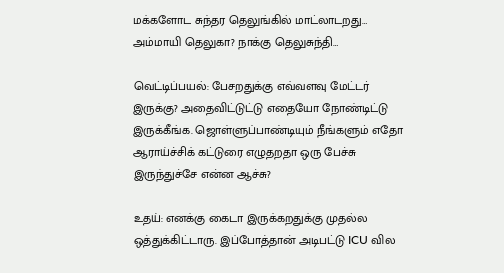மக்களோட சுந்தர தெலுங்கில் மாட்லாடறது… அம்மாயி தெலுகா? நாக்கு தெலுசுந்தி…

வெட்டிப்பயல்: பேசறதுக்கு எவ்வளவு மேட்டர் இருக்கு? அதைவிட்டுட்டு எதையோ நோண்டிட்டு இருக்கீங்க. ஜொள்ளுப்பாண்டியும் நீங்களும் எதோ ஆராய்ச்சிக் கட்டுரை எழுதறதா ஒரு பேச்சு இருந்துச்சே என்ன ஆச்சு?

உதய்: எனக்கு கைடா இருக்கறதுக்கு முதல்ல ஒத்துக்கிட்டாரு. இப்போத்தான் அடிபட்டு ICU வில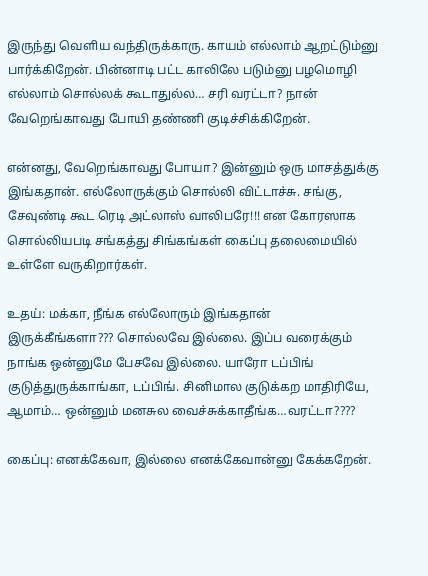இருந்து வெளிய வந்திருக்காரு. காயம் எல்லாம் ஆறட்டும்னு பார்க்கிறேன். பின்னாடி பட்ட காலிலே படும்னு பழமொழி எல்லாம் சொல்லக் கூடாதுல்ல… சரி வரட்டா? நான் வேறெங்காவது போயி தண்ணி குடிச்சிக்கிறேன்.

என்னது, வேறெங்காவது போயா? இன்னும் ஒரு மாசத்துக்கு இங்கதான். எல்லோருக்கும் சொல்லி விட்டாச்சு. சங்கு, சேவுண்டி கூட ரெடி அட்லாஸ் வாலிபரே!!! என கோரஸாக சொல்லியபடி சங்கத்து சிங்கங்கள் கைப்பு தலைமையில் உள்ளே வருகிறார்கள்.

உதய்: மக்கா, நீங்க எல்லோரும் இங்கதான் இருக்கீங்களா??? சொல்லவே இல்லை. இப்ப வரைக்கும் நாங்க ஒன்னுமே பேசவே இல்லை. யாரோ டப்பிங் குடுத்துருக்காங்கா, டப்பிங். சினிமால குடுக்கற மாதிரியே, ஆமாம்… ஒன்னும் மனசுல வைச்சுக்காதீங்க…வரட்டா????

கைப்பு: எனக்கேவா, இல்லை எனக்கேவான்னு கேக்கறேன்.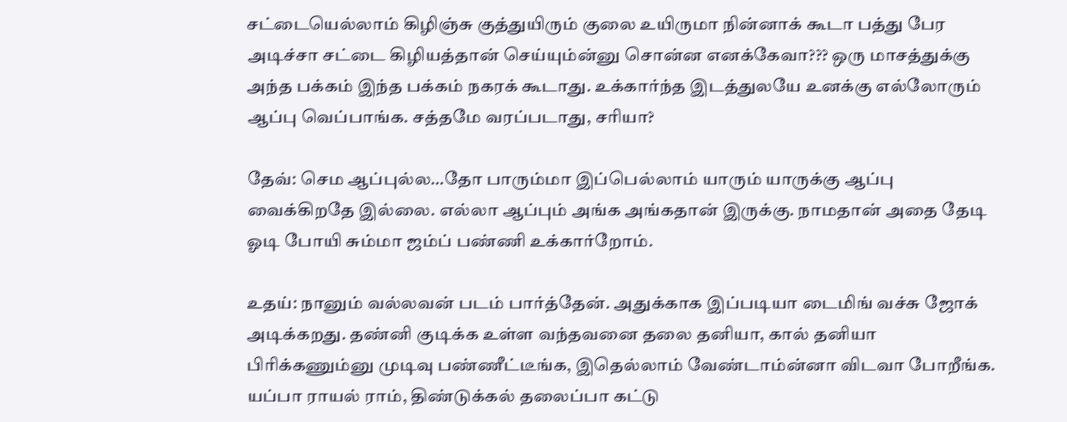சட்டையெல்லாம் கிழிஞ்சு குத்துயிரும் குலை உயிருமா நின்னாக் கூடா பத்து பேர அடிச்சா சட்டை கிழியத்தான் செய்யும்ன்னு சொன்ன எனக்கேவா??? ஒரு மாசத்துக்கு அந்த பக்கம் இந்த பக்கம் நகரக் கூடாது. உக்கார்ந்த இடத்துலயே உனக்கு எல்லோரும் ஆப்பு வெப்பாங்க. சத்தமே வரப்படாது, சரியா?

தேவ்: செம ஆப்புல்ல…தோ பாரும்மா இப்பெல்லாம் யாரும் யாருக்கு ஆப்பு வைக்கிறதே இல்லை. எல்லா ஆப்பும் அங்க அங்கதான் இருக்கு. நாமதான் அதை தேடி ஓடி போயி சும்மா ஜம்ப் பண்ணி உக்கார்றோம்.

உதய்: நானும் வல்லவன் படம் பார்த்தேன். அதுக்காக இப்படியா டைமிங் வச்சு ஜோக் அடிக்கறது. தண்னி குடிக்க உள்ள வந்தவனை தலை தனியா, கால் தனியா பிரிக்கணும்னு முடிவு பண்ணீட்டீங்க, இதெல்லாம் வேண்டாம்ன்னா விடவா போறீங்க. யப்பா ராயல் ராம், திண்டுக்கல் தலைப்பா கட்டு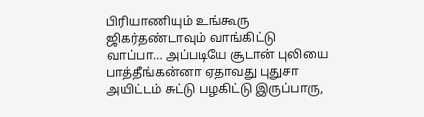பிரியாணியும் உங்கூரு ஜிகர்தண்டாவும் வாங்கிட்டு வாப்பா… அப்படியே சூடான் புலியை பாத்தீங்கன்னா ஏதாவது புதுசா அயிட்டம் சுட்டு பழகிட்டு இருப்பாரு,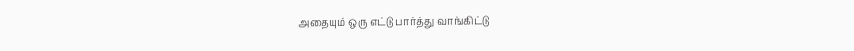அதையும் ஒரு எட்டு பார்த்து வாங்கிட்டு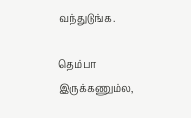வந்துடுங்க.

தெம்பா இருக்கணும்ல,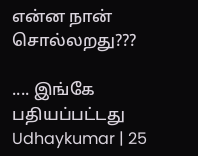என்ன நான் சொல்லறது???

.... இங்கே பதியப்பட்டது Udhaykumar | 25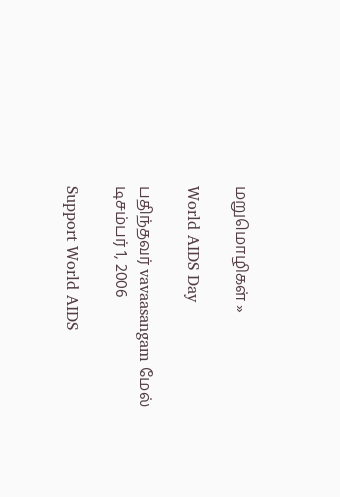மறுமொழிகள் »

World AIDS Day

பதிந்தவர் vavaasangam மேல் டிசம்பர் 1, 2006

Support World AIDS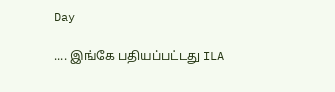Day

.... இங்கே பதியப்பட்டது ILA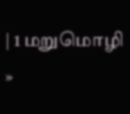| 1 மறுமொழி »